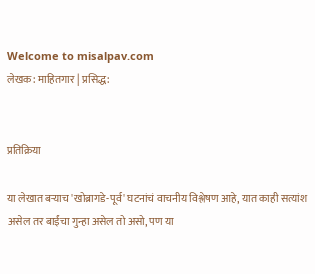Welcome to misalpav.com
लेखक: माहितगार | प्रसिद्ध:


प्रतिक्रिया

या लेखात बर्‍याच 'खोब्रागडे-पूर्व' घटनांचं वाचनीय विश्लेषण आहे, यात काही सत्यांश असेल तर बाईंचा गुन्हा असेल तो असो, पण या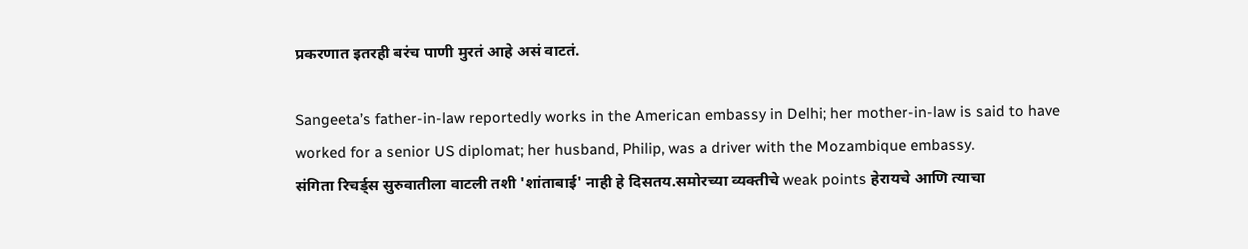प्रकरणात इतरही बरंच पाणी मुरतं आहे असं वाटतं.

Sangeeta’s father-in-law reportedly works in the American embassy in Delhi; her mother-in-law is said to have worked for a senior US diplomat; her husband, Philip, was a driver with the Mozambique embassy.
संगिता रिचर्ड्स सुरुवातीला वाटली तशी 'शांताबाई' नाही हे दिसतय.समोरच्या व्यक्तीचे weak points हेरायचे आणि त्याचा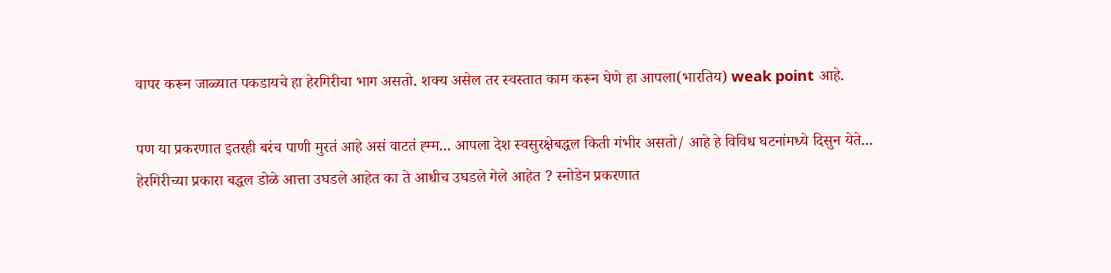वापर करून जाळ्यात पकडायचे हा हेरगिरीचा भाग असतो. शक्य असेल तर स्वस्तात काम करून घेणे हा आपला(भारतिय) weak point आहे.

पण या प्रकरणात इतरही बरंच पाणी मुरतं आहे असं वाटतं ह्म्म... आपला देश स्वसुरक्षेबद्धल किती गंभीर असतो/ आहे हे विविध घटनांमध्ये दिसुन येते... हेरगिरीच्या प्रकारा बद्धल डोळे आत्ता उघडले आहेत का ते आधीच उघडले गेले आहेत ? स्नोडेन प्रकरणात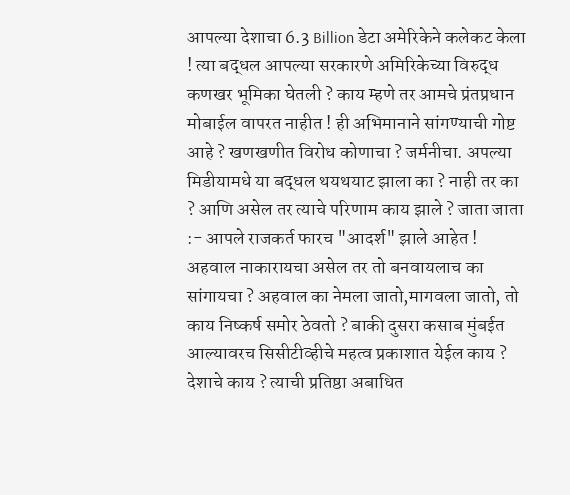आपल्या देशाचा 6.3 Billion डेटा अमेरिकेने कलेकट केला ! त्या बद्धल आपल्या सरकारणे अमिरिकेच्या विरुद्ध कणखर भूमिका घेतली ? काय म्हणे तर आमचे प्रंतप्रधान मोबाईल वापरत नाहीत ! ही अभिमानाने सांगण्याची गोष्ट आहे ? खणखणीत विरोध कोणाचा ? जर्मनीचा. अपल्या मिडीयामधे या बद्धल थयथयाट झाला का ? नाही तर का ? आणि असेल तर त्याचे परिणाम काय झाले ? जाता जाता :- आपले राजकर्त फारच "आदर्श" झाले आहेत ! अहवाल नाकारायचा असेल तर तो बनवायलाच का सांगायचा ? अहवाल का नेमला जातो,मागवला जातो, तो काय निष्कर्ष समोर ठेवतो ? बाकी दुसरा कसाब मुंबईत आल्यावरच सिसीटीव्हीचे महत्व प्रकाशात येईल काय ? देशाचे काय ? त्याची प्रतिष्ठा अबाधित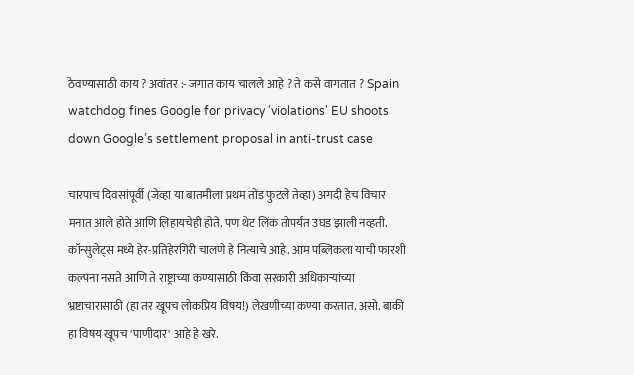ठेवण्यासाठी काय ? अवांतर :- जगात काय चालले आहे ? ते कसे वागतात ? Spain watchdog fines Google for privacy 'violations' EU shoots down Google’s settlement proposal in anti-trust case

चारपाच दिवसांपूर्वी (जेव्हा या बातमीला प्रथम तोंड फुटले तेव्हा) अगदी हेच विचार मनात आले होते आणि लिहायचेही होते. पण थेट लिंक तोपर्यंत उघड झाली नव्हती. कॉन्सुलेट्स मध्ये हेर-प्रतिहेरगिरी चालणे हे नित्याचे आहे. आम पब्लिकला याची फारशी कल्पना नसते आणि ते राष्ट्राच्या कण्यासाठी किंवा सरकारी अधिकार्‍यांच्या भ्रष्टाचारासाठी (हा तर खूपच लोकप्रिय विषय!) लेखणीच्या कण्या करतात. असो. बाकी हा विषय खूपच 'पाणीदार' आहे हे खरे.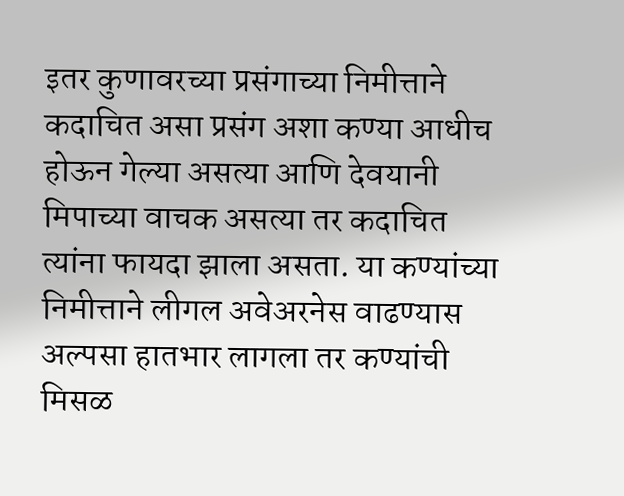इतर कुणावरच्या प्रसंगाच्या निमीत्ताने कदाचित असा प्रसंग अशा कण्या आधीच होऊन गेल्या असत्या आणि देवयानी मिपाच्या वाचक असत्या तर कदाचित त्यांना फायदा झाला असता. या कण्यांच्या निमीत्ताने लीगल अवेअरनेस वाढण्यास अल्पसा हातभार लागला तर कण्यांची मिसळ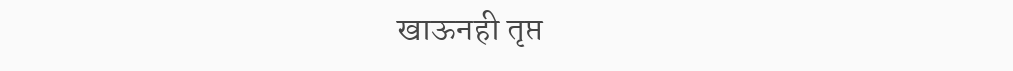खाऊनही तृप्त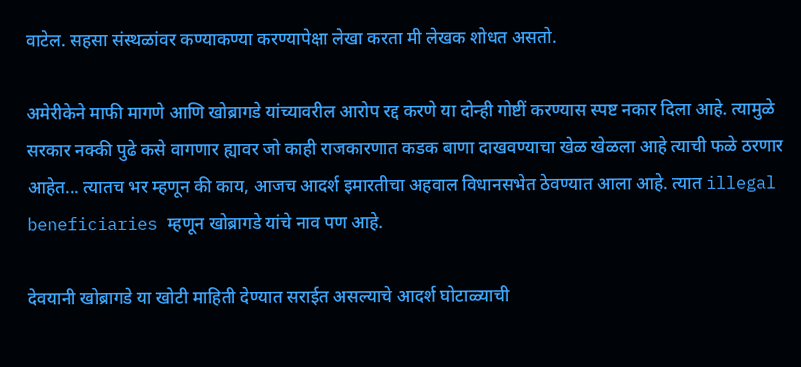वाटेल. सहसा संस्थळांवर कण्याकण्या करण्यापेक्षा लेखा करता मी लेखक शोधत असतो.

अमेरीकेने माफी मागणे आणि खोब्रागडे यांच्यावरील आरोप रद्द करणे या दोन्ही गोष्टीं करण्यास स्पष्ट नकार दिला आहे. त्यामुळे सरकार नक्की पुढे कसे वागणार ह्यावर जो काही राजकारणात कडक बाणा दाखवण्याचा खेळ खेळला आहे त्याची फळे ठरणार आहेत... त्यातच भर म्हणून की काय, आजच आदर्श इमारतीचा अहवाल विधानसभेत ठेवण्यात आला आहे. त्यात illegal beneficiaries म्हणून खोब्रागडे यांचे नाव पण आहे.

देवयानी खोब्रागडे या खोटी माहिती देण्यात सराईत असल्याचे आदर्श घोटाळ्याची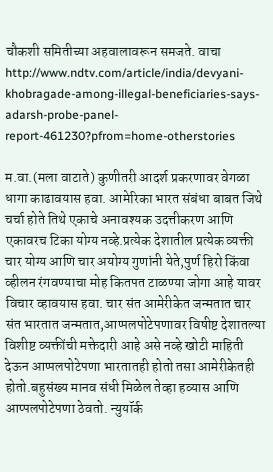चौकशी समितीच्या अहवालावरून समजते. वाचा http://www.ndtv.com/article/india/devyani-khobragade-among-illegal-beneficiaries-says-adarsh-probe-panel-report-461230?pfrom=home-otherstories

म.वा.(मला वाटाते) कुणीतरी आदर्श प्रकरणावर वेगळा धागा काढावयास हवा. आमेरिका भारत संबंधा बाबत जिथे चर्चा होते तिथे एकाचे अनावश्यक उदत्तीकरण आणि एकावरच टिका योग्य नव्हे.प्रत्येक देशातील प्रत्येक व्यक्ती चार योग्य आणि चार अयोग्य गुणांनी येते,पुर्ण हिरो किंवा व्हीलन रंगवण्याचा मोह कितपत टाळण्या जोगा आहे यावर विचार व्हावयास हवा. चार संत आमेरीकेत जन्मतात चार संत भारतात जन्मतात,आप्पलपोटेपणावर विषीष्ट देशातल्या विशीष्ट व्यक्तींची मक्तेदारी आहे असे नव्हे खोटी माहिती देऊन आप्पलपोटेपणा भारतातही होतो तसा आमेरीकेतही होतो.बहुसंख्य मानव संधी मिळेल तेव्हा हव्यास आणि आप्पलपोटेपणा ठेवतो. न्युयॉर्क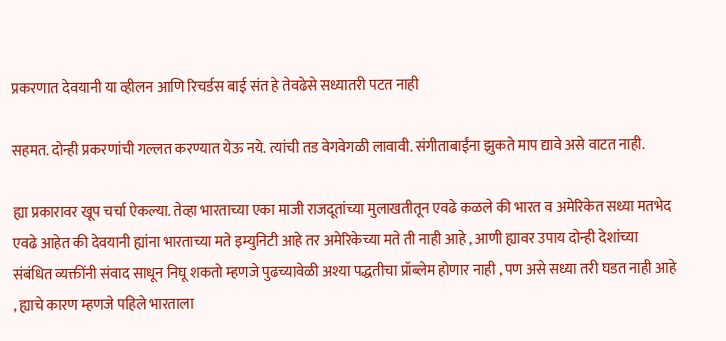प्रकरणात देवयानी या व्हीलन आणि रिचर्डस बाई संत हे तेवढेसे सध्यातरी पटत नाही

सहमत. दोन्ही प्रकरणांची गल्लत करण्यात येऊ नये. त्यांची तड वेगवेगळी लावावी. संगीताबाईंना झुकते माप द्यावे असे वाटत नाही.

ह्या प्रकारावर खूप चर्चा ऐकल्या. तेव्हा भारताच्या एका माजी राजदूतांच्या मुलाखतीतून एवढे कळले की भारत व अमेरिकेत सध्या मतभेद एवढे आहेत की देवयानी ह्यांना भारताच्या मते इम्युनिटी आहे तर अमेरिकेच्या मते ती नाही आहे , आणी ह्यावर उपाय दोन्ही देशांच्या संबंधित व्यक्तींनी संवाद साधून निघू शकतो म्हणजे पुढच्यावेळी अश्या पद्धतीचा प्रॉब्लेम होणार नाही , पण असे सध्या तरी घडत नाही आहे , ह्याचे कारण म्हणजे पहिले भारताला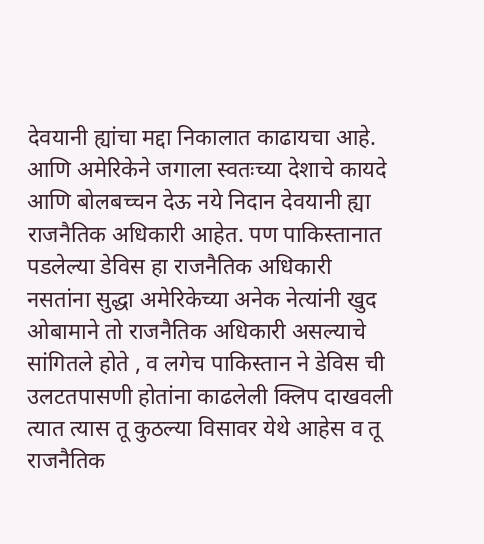देवयानी ह्यांचा मद्दा निकालात काढायचा आहे. आणि अमेरिकेने जगाला स्वतःच्या देशाचे कायदे आणि बोलबच्चन देऊ नये निदान देवयानी ह्या राजनैतिक अधिकारी आहेत. पण पाकिस्तानात पडलेल्या डेविस हा राजनैतिक अधिकारी नसतांना सुद्धा अमेरिकेच्या अनेक नेत्यांनी खुद ओबामाने तो राजनैतिक अधिकारी असल्याचे सांगितले होते , व लगेच पाकिस्तान ने डेविस ची उलटतपासणी होतांना काढलेली क्लिप दाखवली त्यात त्यास तू कुठल्या विसावर येथे आहेस व तू राजनैतिक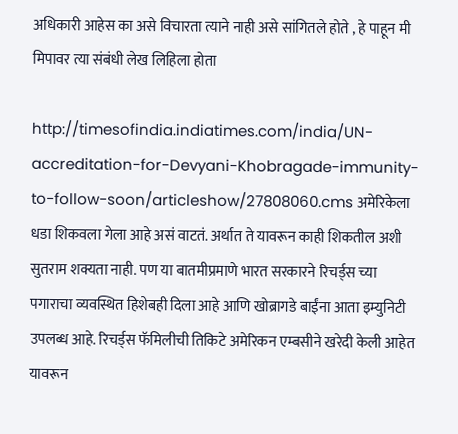अधिकारी आहेस का असे विचारता त्याने नाही असे सांगितले होते , हे पाहून मी मिपावर त्या संबंधी लेख लिहिला होता

http://timesofindia.indiatimes.com/india/UN-accreditation-for-Devyani-Khobragade-immunity-to-follow-soon/articleshow/27808060.cms अमेरिकेला धडा शिकवला गेला आहे असं वाटतं. अर्थात ते यावरून काही शिकतील अशी सुतराम शक्यता नाही. पण या बातमीप्रमाणे भारत सरकारने रिचर्ड्स च्या पगाराचा व्यवस्थित हिशेबही दिला आहे आणि खोब्रागडे बाईंना आता इम्युनिटी उपलब्ध आहे. रिचर्ड्स फॅमिलीची तिकिटे अमेरिकन एम्बसीने खरेदी केली आहेत यावरून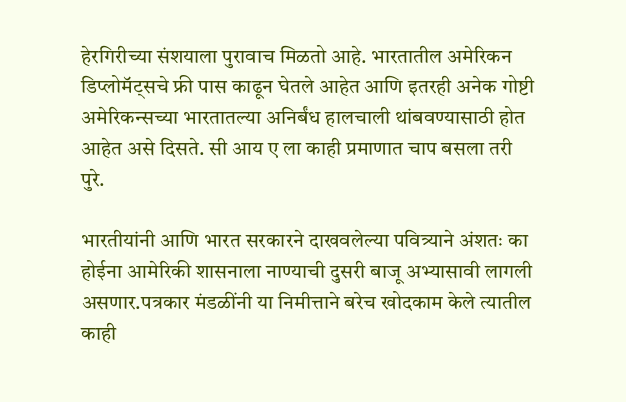हेरगिरीच्या संशयाला पुरावाच मिळतो आहे. भारतातील अमेरिकन डिप्लोमॅट्सचे फ्री पास काढून घेतले आहेत आणि इतरही अनेक गोष्टी अमेरिकन्सच्या भारतातल्या अनिर्बंध हालचाली थांबवण्यासाठी होत आहेत असे दिसते. सी आय ए ला काही प्रमाणात चाप बसला तरी पुरे.

भारतीयांनी आणि भारत सरकारने दाखवलेल्या पवित्र्याने अंशतः का होईना आमेरिकी शासनाला नाण्याची दुसरी बाजू अभ्यासावी लागली असणार.पत्रकार मंडळींनी या निमीत्ताने बरेच खोदकाम केले त्यातील काही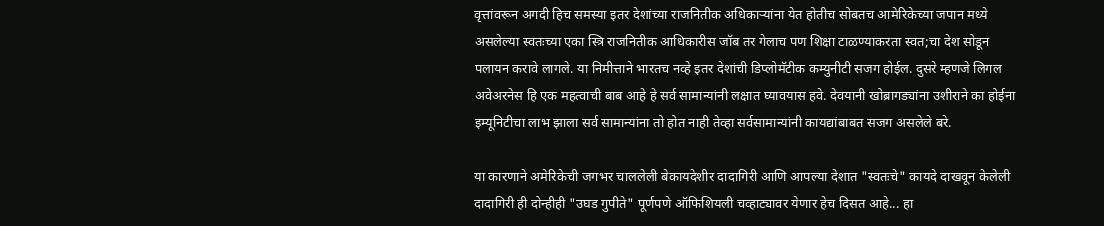वृत्तांवरून अगदी हिच समस्या इतर देशांच्या राजनितीक अधिकार्‍यांना येत होतीच सोबतच आमेरिकेच्या जपान मध्ये असलेल्या स्वतःच्या एका स्त्रि राजनितीक आधिकारीस जॉब तर गेलाच पण शिक्षा टाळण्याकरता स्वत;चा देश सोडून पलायन करावे लागले. या निमीत्ताने भारतच नव्हे इतर देशांची डिप्लोमॅटीक कम्युनीटी सजग होईल. दुसरे म्हणजे लिगल अवेअरनेस हि एक महत्वाची बाब आहे हे सर्व सामान्यांनी लक्षात घ्यावयास हवे. देवयानी खोब्रागड्यांना उशीराने का होईना इम्यूनिटीचा लाभ झाला सर्व सामान्यांना तो होत नाही तेव्हा सर्वसामान्यांनी कायद्यांबाबत सजग असलेले बरे.

या कारणाने अमेरिकेची जगभर चाललेली बेकायदेशीर दादागिरी आणि आपल्या देशात "स्वतःचे" कायदे दाखवून केलेली दादागिरी ही दोन्हीही "उघड गुपीते" पूर्णपणे ऑफिशियली चव्हाट्यावर येणार हेच दिसत आहे... हा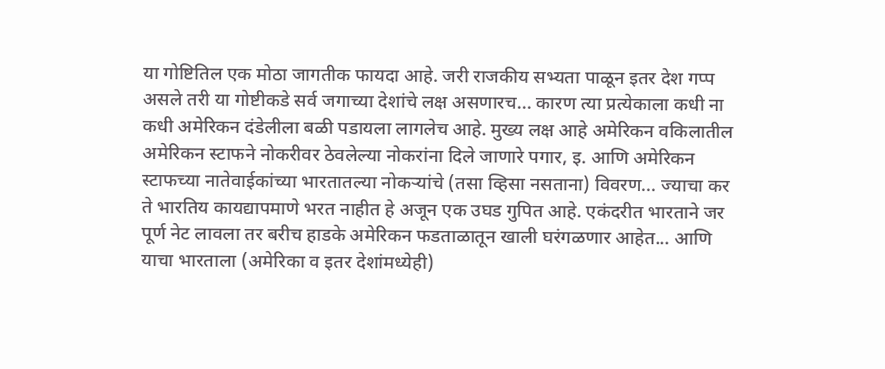या गोष्टितिल एक मोठा जागतीक फायदा आहे. जरी राजकीय सभ्यता पाळून इतर देश गप्प असले तरी या गोष्टीकडे सर्व जगाच्या देशांचे लक्ष असणारच... कारण त्या प्रत्येकाला कधी ना कधी अमेरिकन दंडेलीला बळी पडायला लागलेच आहे. मुख्य लक्ष आहे अमेरिकन वकिलातील अमेरिकन स्टाफने नोकरीवर ठेवलेल्या नोकरांना दिले जाणारे पगार, इ. आणि अमेरिकन स्टाफच्या नातेवाईकांच्या भारतातल्या नोकर्‍यांचे (तसा व्हिसा नसताना) विवरण... ज्याचा कर ते भारतिय कायद्यापमाणे भरत नाहीत हे अजून एक उघड गुपित आहे. एकंदरीत भारताने जर पूर्ण नेट लावला तर बरीच हाडके अमेरिकन फडताळातून खाली घरंगळणार आहेत... आणि याचा भारताला (अमेरिका व इतर देशांमध्येही)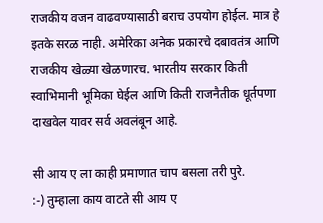राजकीय वजन वाढवण्यासाठी बराच उपयोग होईल. मात्र हे इतके सरळ नाही. अमेरिका अनेक प्रकारचे दबावतंत्र आणि राजकीय खेळ्या खेळणारच. भारतीय सरकार किती स्वाभिमानी भूमिका घेईल आणि किती राजनैतीक धूर्तपणा दाखवेल यावर सर्व अवलंबून आहे.

सी आय ए ला काही प्रमाणात चाप बसला तरी पुरे.
:-) तुम्हाला काय वाटते सी आय ए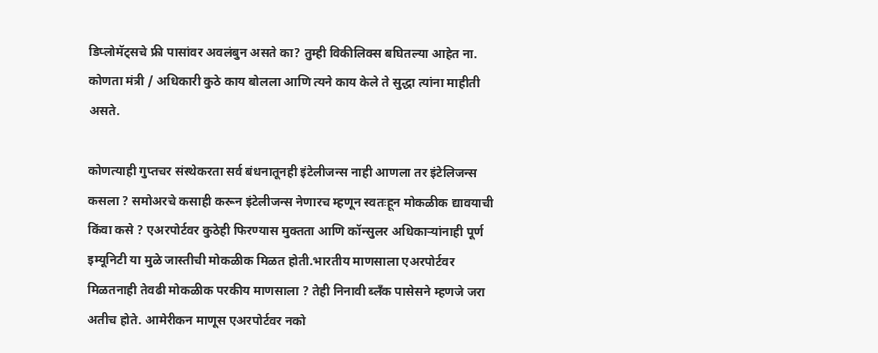डिप्लोमॅट्सचे फ्री पासांवर अवलंबुन असते का? तुम्ही विकीलिक्स बघितल्या आहेत ना. कोणता मंत्री / अधिकारी कुठे काय बोलला आणि त्यने काय केले ते सुद्धा त्यांना माहीती असते.

कोणत्याही गुप्तचर संस्थेकरता सर्व बंधनातूनही इंटेलीजन्स नाही आणला तर इंटेलिजन्स कसला ? समोअरचे कसाही करून इंटेलीजन्स नेणारच म्हणून स्वतःहून मोकळीक द्यावयाची किंवा कसे ? एअरपोर्टवर कुठेही फिरण्यास मुक्तता आणि कॉन्सुलर अधिकार्‍यांनाही पूर्ण इम्यूनिटी या मुळे जास्तीची मोकळीक मिळत होती.भारतीय माणसाला एअरपोर्टवर मिळतनाही तेवढी मोकळीक परकीय माणसाला ? तेही निनावी ब्लँक पासेसने म्हणजे जरा अतीच होते. आमेरीकन माणूस एअरपोर्टवर नको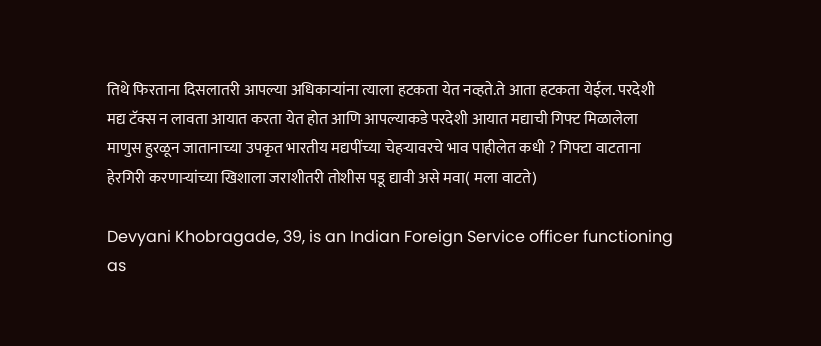तिथे फिरताना दिसलातरी आपल्या अधिकार्‍यांना त्याला हटकता येत नव्हते.ते आता हटकता येईल. परदेशी मद्य टॅक्स न लावता आयात करता येत होत आणि आपल्याकडे परदेशी आयात मद्याची गिफ्ट मिळालेला माणुस हुरळून जातानाच्या उपकृत भारतीय मद्यपींच्या चेहर्‍यावरचे भाव पाहीलेत कधी ? गिफ्टा वाटताना हेरगिरी करणार्‍यांच्या खिशाला जराशीतरी तोशीस पडू द्यावी असे मवा( मला वाटते)

Devyani Khobragade, 39, is an Indian Foreign Service officer functioning as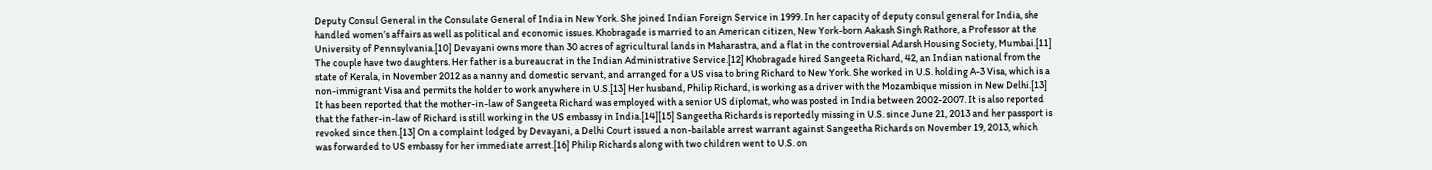Deputy Consul General in the Consulate General of India in New York. She joined Indian Foreign Service in 1999. In her capacity of deputy consul general for India, she handled women’s affairs as well as political and economic issues. Khobragade is married to an American citizen, New York-born Aakash Singh Rathore, a Professor at the University of Pennsylvania.[10] Devayani owns more than 30 acres of agricultural lands in Maharastra, and a flat in the controversial Adarsh Housing Society, Mumbai.[11] The couple have two daughters. Her father is a bureaucrat in the Indian Administrative Service.[12] Khobragade hired Sangeeta Richard, 42, an Indian national from the state of Kerala, in November 2012 as a nanny and domestic servant, and arranged for a US visa to bring Richard to New York. She worked in U.S. holding A-3 Visa, which is a non-immigrant Visa and permits the holder to work anywhere in U.S.[13] Her husband, Philip Richard, is working as a driver with the Mozambique mission in New Delhi.[13] It has been reported that the mother-in-law of Sangeeta Richard was employed with a senior US diplomat, who was posted in India between 2002-2007. It is also reported that the father-in-law of Richard is still working in the US embassy in India.[14][15] Sangeetha Richards is reportedly missing in U.S. since June 21, 2013 and her passport is revoked since then.[13] On a complaint lodged by Devayani, a Delhi Court issued a non-bailable arrest warrant against Sangeetha Richards on November 19, 2013, which was forwarded to US embassy for her immediate arrest.[16] Philip Richards along with two children went to U.S. on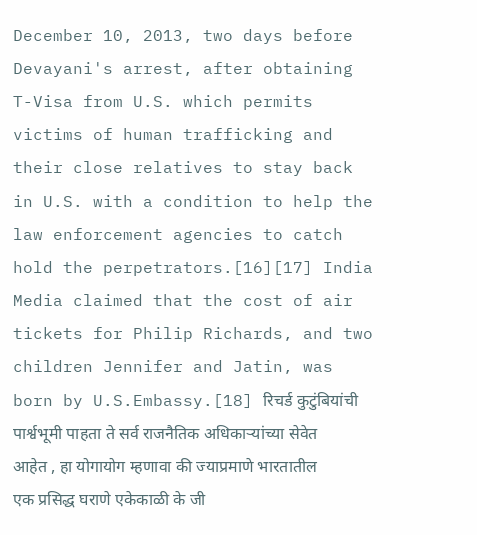December 10, 2013, two days before Devayani's arrest, after obtaining T-Visa from U.S. which permits victims of human trafficking and their close relatives to stay back in U.S. with a condition to help the law enforcement agencies to catch hold the perpetrators.[16][17] India Media claimed that the cost of air tickets for Philip Richards, and two children Jennifer and Jatin, was born by U.S.Embassy.[18] रिचर्ड कुटुंबियांची पार्श्वभूमी पाहता ते सर्व राजनैतिक अधिकाऱ्यांच्या सेवेत आहेत , हा योगायोग म्हणावा की ज्याप्रमाणे भारतातील एक प्रसिद्ध घराणे एकेकाळी के जी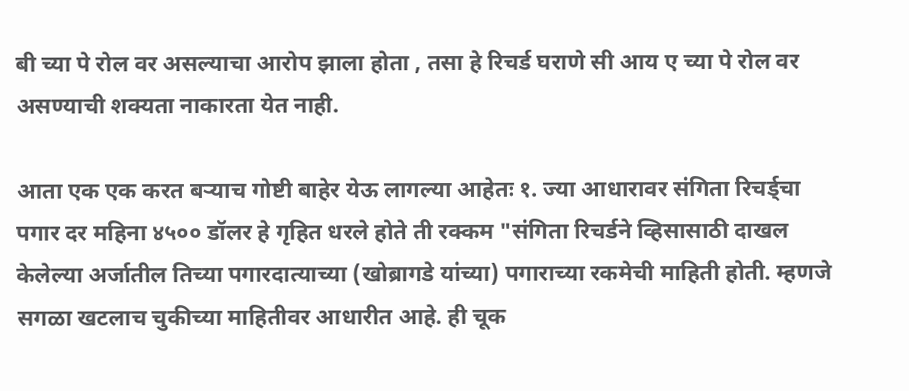बी च्या पे रोल वर असल्याचा आरोप झाला होता , तसा हे रिचर्ड घराणे सी आय ए च्या पे रोल वर असण्याची शक्यता नाकारता येत नाही.

आता एक एक करत बर्‍याच गोष्टी बाहेर येऊ लागल्या आहेतः १. ज्या आधारावर संगिता रिचर्ड्चा पगार दर महिना ४५०० डॉलर हे गृहित धरले होते ती रक्कम "संगिता रिचर्डने व्हिसासाठी दाखल केलेल्या अर्जातील तिच्या पगारदात्याच्या (खोब्रागडे यांच्या) पगाराच्या रकमेची माहिती होती. म्हणजे सगळा खटलाच चुकीच्या माहितीवर आधारीत आहे. ही चूक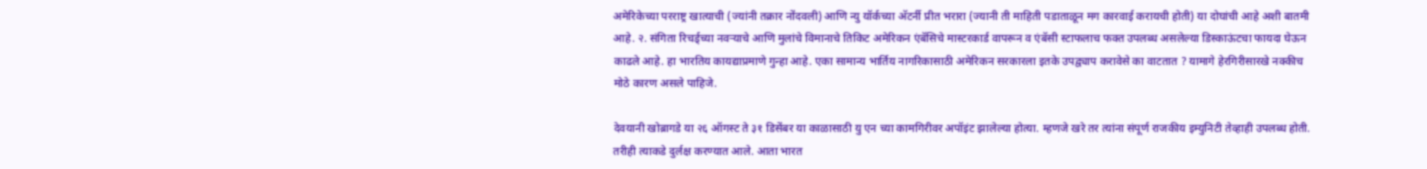अमेरिकेच्या परराष्ट्र खात्याची (ज्यांनी तक्रार नोंदवली) आणि न्यु यॉर्कच्या अ‍ॅटर्नी प्रीत भरारा (ज्यानी ती माहिती पडाताळून मग कारवाई करायची होती) या दोघांची आहे अशी बातमी आहे. २. संगिता रिचर्ड्च्या नवर्‍याचे आणि मुलांचे विमानाचे तिकिट अमेरिकन एंबॅसिचे मास्टरकार्ड वापरून व एंबॅसी स्टाफलाच फक्त उपलब्ध असलेल्या डिस्काऊंटचा फायदा घेऊन काढले आहे. हा भारतिय कायद्याप्रमाणे गुन्हा आहे. एका सामान्य भार्तिय नागरिकासाठी अमेरिकन सरकारला इतके उपद्व्याप करावेसे का वाटतात ? यामागे हेरगिरीसारखे नक्कीच मोठे कारण असले पाहिजे.

देवयानी खोब्रागडे या २६ ऑगस्ट ते ३१ डिसेंबर या काळासाठी यु एन च्या कामगिरीवर अपॉइंट झालेल्या होत्या. म्हणजे खरे तर त्यांना संपूर्ण राजकीय इम्युनिटी तेव्हाही उपलब्ध होती. तरीही त्याकडे दुर्लक्ष करण्यात आले. आता भारत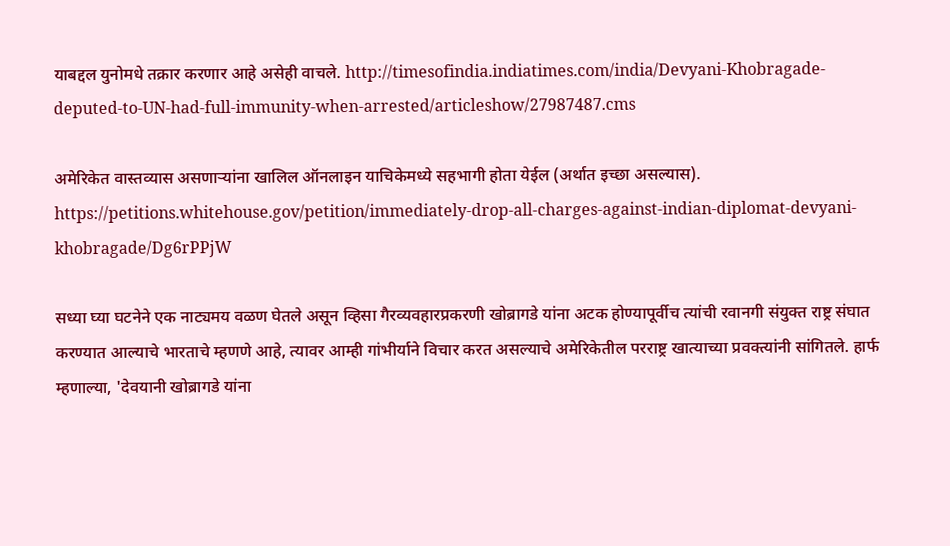याबद्दल युनोमधे तक्रार करणार आहे असेही वाचले. http://timesofindia.indiatimes.com/india/Devyani-Khobragade-deputed-to-UN-had-full-immunity-when-arrested/articleshow/27987487.cms

अमेरिकेत वास्तव्यास असणार्‍यांना खालिल ऑनलाइन याचिकेमध्ये सहभागी होता येईल (अर्थात इच्छा असल्यास). https://petitions.whitehouse.gov/petition/immediately-drop-all-charges-against-indian-diplomat-devyani-khobragade/Dg6rPPjW

सध्या घ्या घटनेने एक नाट्यमय वळण घेतले असून व्हिसा गैरव्यवहारप्रकरणी खोब्रागडे यांना अटक होण्यापूर्वीच त्यांची रवानगी संयुक्त राष्ट्र संघात करण्यात आल्याचे भारताचे म्हणणे आहे, त्यावर आम्ही गांभीर्याने विचार करत असल्याचे अमेरिकेतील परराष्ट्र खात्याच्या प्रवक्त्यांनी सांगितले. हार्फ म्हणाल्या, 'देवयानी खोब्रागडे यांना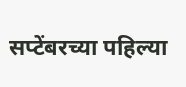सप्टेंबरच्या पहिल्या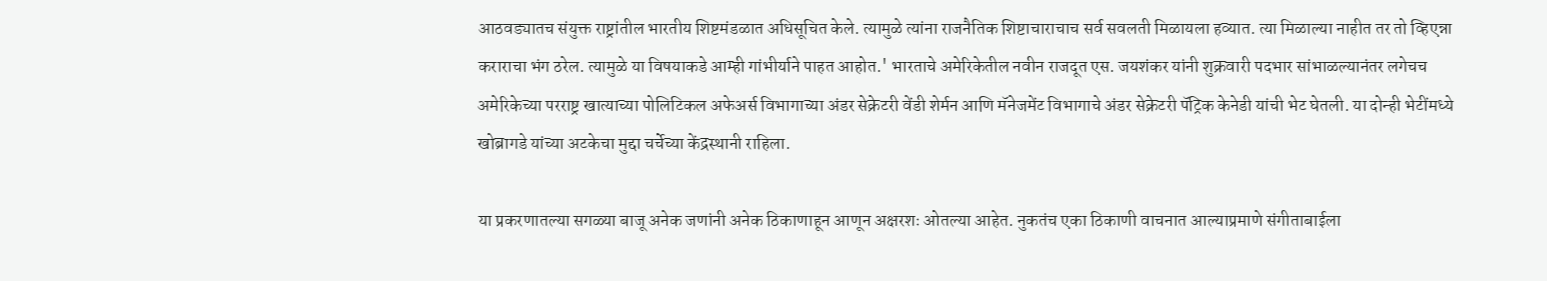आठवड्यातच संयुक्त राष्ट्रांतील भारतीय शिष्टमंडळात अधिसूचित केले. त्यामुळे त्यांना राजनैतिक शिष्टाचाराचाच सर्व सवलती मिळायला हव्यात. त्या मिळाल्या नाहीत तर तो व्हिएन्ना कराराचा भंग ठरेल. त्यामुळे या विषयाकडे आम्ही गांभीर्याने पाहत आहोत.' भारताचे अमेरिकेतील नवीन राजदूत एस. जयशंकर यांनी शुक्रवारी पदभार सांभाळल्यानंतर लगेचच अमेरिकेच्या परराष्ट्र खात्याच्या पोलिटिकल अफेअर्स विभागाच्या अंडर सेक्रेटरी वेंडी शेर्मन आणि मॅनेजमेंट विभागाचे अंडर सेक्रेटरी पॅट्रिक केनेडी यांची भेट घेतली. या दोन्ही भेटींमध्ये खोब्रागडे यांच्या अटकेचा मुद्दा चर्चेच्या केंद्रस्थानी राहिला.

या प्रकरणातल्या सगळ्या बाजू अनेक जणांनी अनेक ठिकाणाहून आणून अक्षरशः ओतल्या आहेत. नुकतंच एका ठिकाणी वाचनात आल्याप्रमाणे संगीताबाईला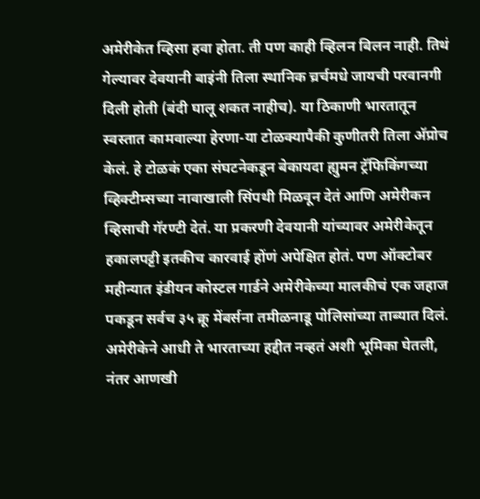अमेरीकेत व्हिसा हवा होता. ती पण काही व्हिलन बिलन नाही. तिथं गेल्यावर देवयानी बाइंनी तिला स्थानिक च्रर्चमधे जायची परवानगी दिली होती (बंदी घालू शकत नाहीच). या ठिकाणी भारतातून स्वस्तात कामवाल्या हेरणा-या टोळक्यापैकी कुणीतरी तिला अ‍ॅप्रोच केलं. हे टोळकं एका संघटनेकडून बेकायदा ह्युमन ट्रॅफिकिंगच्या व्हिक्टीम्सच्या नावाखाली सिंपथी मिळवून देतं आणि अमेरीकन व्हिसाची गॅरण्टी देतं. या प्रकरणी देवयानी यांच्यावर अमेरीकेतून हकालपट्टी इतकीच कारवाई होंणं अपेक्षित होतं. पण ऑक्टोबर महीन्यात इंडीयन कोस्टल गार्डने अमेरीकेच्या मालकीचं एक जहाज पकडून सर्वच ३५ क्रू मेंबर्सना तमीळनाडू पोलिसांच्या ताब्यात दिलं. अमेरीकेने आधी ते भारताच्या हद्दीत नव्हतं अशी भूमिका घेतली, नंतर आणखी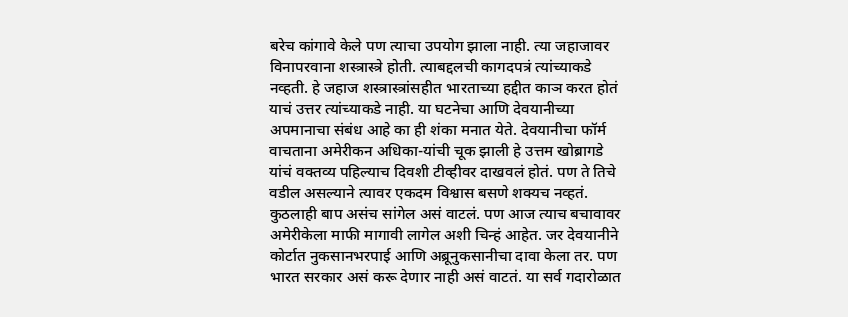बरेच कांगावे केले पण त्याचा उपयोग झाला नाही. त्या जहाजावर विनापरवाना शस्त्रास्त्रे होती. त्याबद्दलची कागदपत्रं त्यांच्याकडे नव्हती. हे जहाज शस्त्रास्त्रांसहीत भारताच्या हद्दीत काञ करत होतं याचं उत्तर त्यांच्याकडे नाही. या घटनेचा आणि देवयानीच्या अपमानाचा संबंध आहे का ही शंका मनात येते. देवयानीचा फॉर्म वाचताना अमेरीकन अधिका-यांची चूक झाली हे उत्तम खोब्रागडे यांचं वक्तव्य पहिल्याच दिवशी टीव्हीवर दाखवलं होतं. पण ते तिचे वडील असल्याने त्यावर एकदम विश्वास बसणे शक्यच नव्हतं. कुठलाही बाप असंच सांगेल असं वाटलं. पण आज त्याच बचावावर अमेरीकेला माफी मागावी लागेल अशी चिन्हं आहेत. जर देवयानीने कोर्टात नुकसानभरपाई आणि अब्रूनुकसानीचा दावा केला तर. पण भारत सरकार असं करू देणार नाही असं वाटतं. या सर्व गदारोळात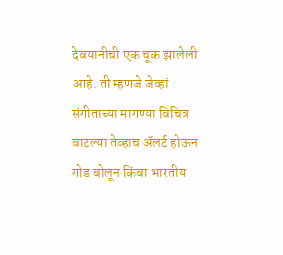देवयानीची एक चूक झालेली आहे. ती म्हणजे जेव्हां संगीताच्या मागण्या विचित्र वाटल्या तेव्हाच अ‍ॅलर्ट होऊन गोड बोलून किंवा भारतीय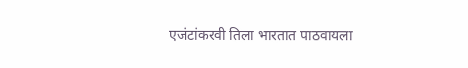एजंटांकरवी तिला भारतात पाठवायला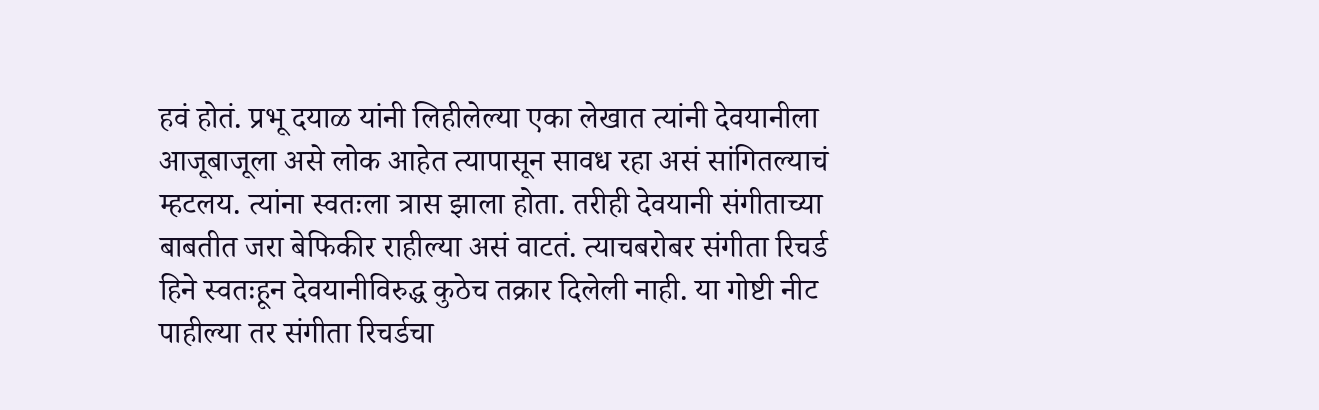हवं होतं. प्रभू दयाळ यांनी लिहीलेल्या एका लेखात त्यांनी देवयानीला आजूबाजूला असे लोक आहेत त्यापासून सावध रहा असं सांगितल्याचं म्हटलय. त्यांना स्वतःला त्रास झाला होता. तरीही देवयानी संगीताच्या बाबतीत जरा बेफिकीर राहील्या असं वाटतं. त्याचबरोबर संगीता रिचर्ड हिने स्वतःहून देवयानीविरुद्ध कुठेच तक्रार दिलेली नाही. या गोष्टी नीट पाहील्या तर संगीता रिचर्डचा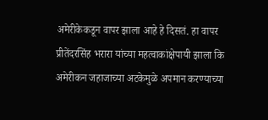अमेरीकेकडून वापर झाला आहे हे दिसतं. हा वापर प्रीतेंदरसिंह भरारा यांच्या महत्वाकांक्षेपायी झाला कि अमेरीकन जहाजाच्या अटकेमुळे अपमान करण्याच्या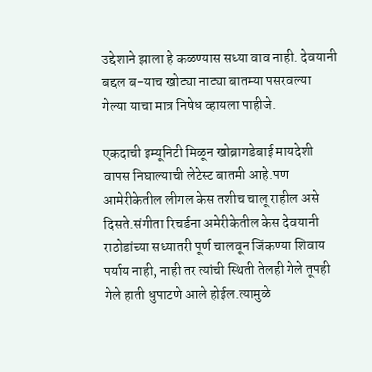उद्देशाने झाला हे कळण्यास सध्या वाव नाही. देवयानी बद्दल ब-याच खोट्या नाट्या बातम्या पसरवल्या गेल्या याचा मात्र निषेध व्हायला पाहीजे.

एकदाची इम्यूनिटी मिळून खोब्रागडेबाई मायदेशी वापस निघाल्याची लेटेस्ट बातमी आहे.पण आमेरीकेतील लीगल केस तशीच चालू राहील असे दिसते.संगीता रिचर्डना अमेरीकेतील केस देवयानी राठोडांच्या सध्यातरी पूर्ण चालवून जिंकण्या शिवाय पर्याय नाही, नाही तर त्यांची स्थिती तेलही गेले तूपही गेले हाती धुपाटणे आले होईल.त्यामुळे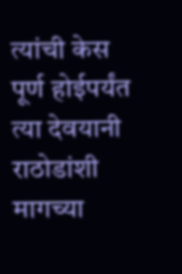त्यांची केस पूर्ण होईपर्यंत त्या देवयानी राठोडांशी मागच्या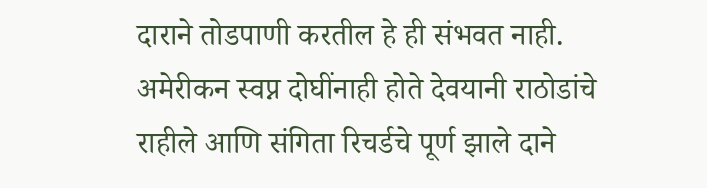दाराने तोडपाणी करतील हे ही संभवत नाही. अमेरीकन स्वप्न दोघींनाही होते देवयानी राठोडांचे राहीले आणि संगिता रिचर्डचे पूर्ण झाले दाने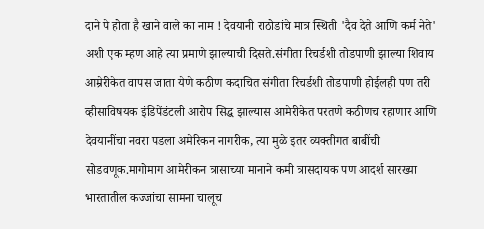दाने पे होता है खाने वाले का नाम ! देवयानी राठोडांचे मात्र स्थिती 'दैव देते आणि कर्म नेते' अशी एक म्हण आहे त्या प्रमाणे झाल्याची दिसते.संगीता रिचर्डशी तोडपाणी झाल्या शिवाय आम्रेरीकेत वापस जाता येणे कठीण कदाचित संगीता रिचर्डशी तोडपाणी होईलही पण तरी व्हीसाविषयक इंडिपेंडंटली आरोप सिद्ध झाल्यास आमेरीकेत परतणे कठीणच रहाणार आणि देवयानींचा नवरा पडला अमेरिकन नागरीक, त्या मुळे इतर व्यक्तीगत बाबींची सोडवणूक.मागोमाग आमेरीकन त्रासाच्या मानाने कमी त्रासदायक पण आदर्श सारख्या भारतातील कज्जांचा सामना चालूच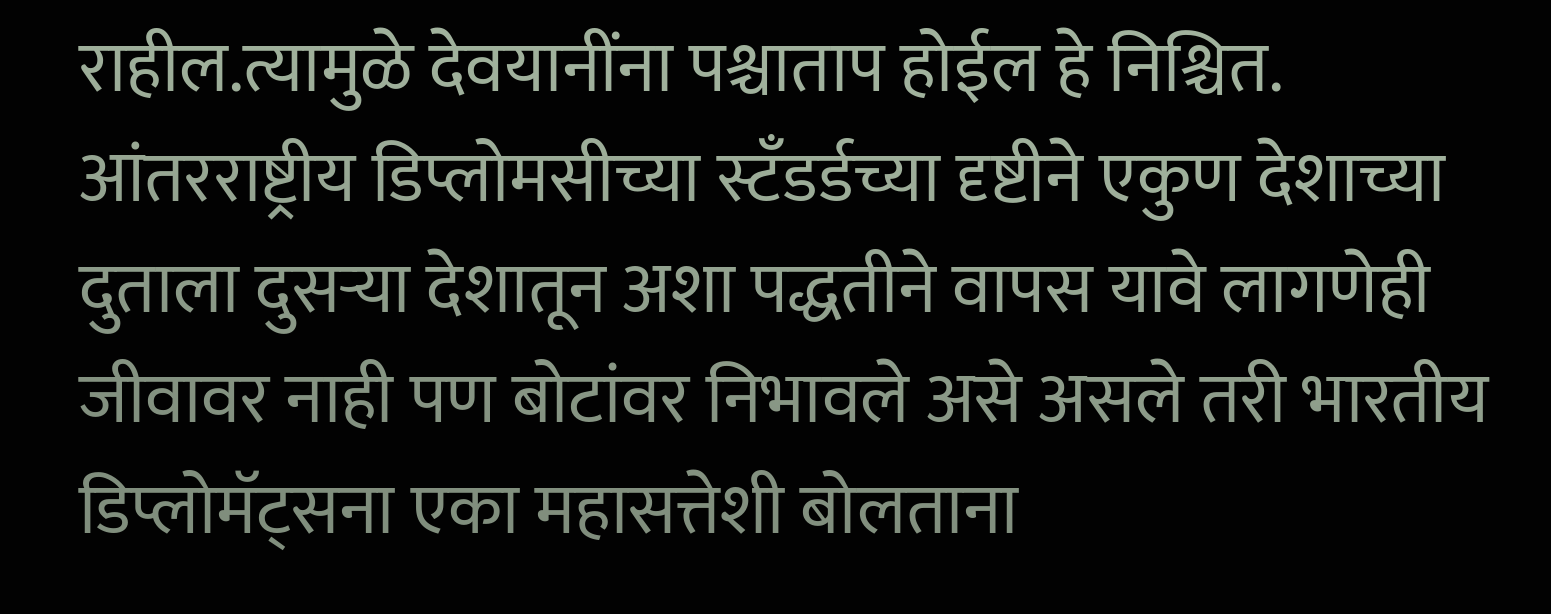राहील.त्यामुळे देवयानींना पश्चाताप होईल हे निश्चित. आंतरराष्ट्रीय डिप्लोमसीच्या स्टँडर्डच्या दृष्टीने एकुण देशाच्या दुताला दुसर्‍या देशातून अशा पद्धतीने वापस यावे लागणेही जीवावर नाही पण बोटांवर निभावले असे असले तरी भारतीय डिप्लोमॅट्सना एका महासत्तेशी बोलताना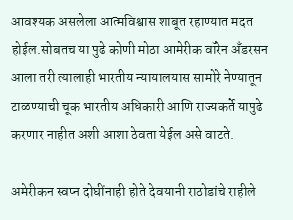आवश्यक असलेला आत्मविश्वास शाबूत रहाण्यात मदत होईल.सोबतच या पुढे कोणी मोठा आमेरीक वॉरेन अँडरसन आला तरी त्यालाही भारतीय न्यायालयास सामोरे नेण्यातून टाळण्याची चूक भारतीय अधिकारी आणि राज्यकर्ते यापुढे करणार नाहीत अशी आशा ठेवता येईल असे वाटते.

अमेरीकन स्वप्न दोघींनाही होते देवयानी राठोडांचे राहीले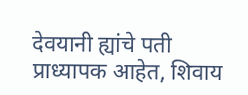देवयानी ह्यांचे पती प्राध्यापक आहेत, शिवाय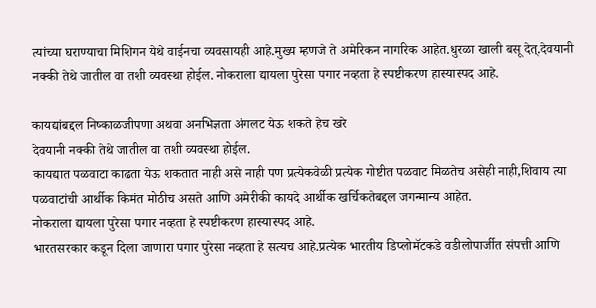त्यांच्या घराण्याचा मिशिगन येथे वाईनचा व्यवसायही आहे.मुख्य म्हणजे ते अमेरिकन नागरिक आहेत.धुरळा खाली बसू देत्.देवयानी नक्की तेथे जातील वा तशी व्यवस्था होईल. नोकराला द्यायला पुरेसा पगार नव्हता हे स्पष्टीकरण हास्यास्पद आहे.

कायद्यांबद्दल निष्काळजीपणा अथवा अनभिज्ञता अंगलट येऊ शकते हेच खरे
देवयानी नक्की तेथे जातील वा तशी व्यवस्था होईल.
कायद्यात पळवाटा काढता येऊ शकतात नाही असे नाही पण प्रत्येकवेळी प्रत्येक गोष्टीत पळवाट मिळतेच असेही नाही,शिवाय त्या पळवाटांची आर्थीक किमंत मोठीच असते आणि अमेरीकी कायदे आर्थीक खर्चिकतेबद्दल जगन्मान्य आहेत.
नोकराला द्यायला पुरेसा पगार नव्हता हे स्पष्टीकरण हास्यास्पद आहे.
भारतसरकार कडून दिला जाणारा पगार पुरेसा नव्हता हे सत्यच आहे.प्रत्येक भारतीय डिप्लोमॅटकडे वडीलोपार्जीत संपत्ती आणि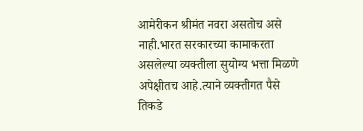आमेरीकन श्रीमंत नवरा असतोच असे नाही.भारत सरकारच्या कामाकरता असलेल्या व्यक्तीला सुयोग्य भत्ता मिळणे अपेक्षीतच आहे.त्याने व्यक्तीगत पैसे तिकडे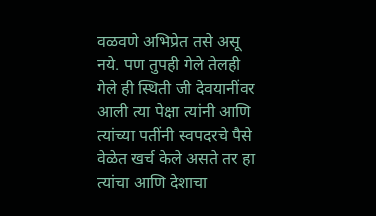वळवणे अभिप्रेत तसे असू नये. पण तुपही गेले तेलही गेले ही स्थिती जी देवयानींवर आली त्या पेक्षा त्यांनी आणि त्यांच्या पतींनी स्वपदरचे पैसे वेळेत खर्च केले असते तर हा त्यांचा आणि देशाचा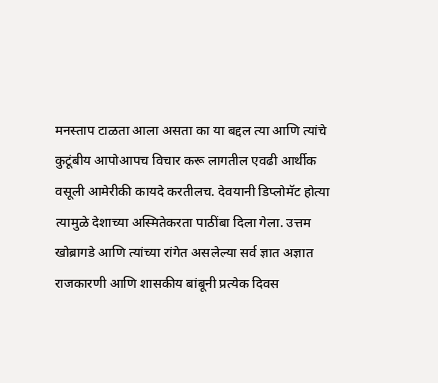मनस्ताप टाळता आला असता का या बद्दल त्या आणि त्यांचे कुटूंबीय आपोआपच विचार करू लागतील एवढी आर्थीक वसूली आमेरीकी कायदे करतीलच. देवयानी डिप्लोमॅट होत्या त्यामुळे देशाच्या अस्मितेकरता पाठींबा दिला गेला. उत्तम खोब्रागडे आणि त्यांच्या रांगेत असलेल्या सर्व ज्ञात अज्ञात राजकारणी आणि शासकीय बांबूनी प्रत्येक दिवस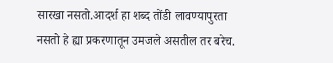सारखा नसतो.आदर्श हा शब्द तोंडी लावण्यापुरता नसतो हे ह्या प्रकरणातून उमजले असतील तर बरेच.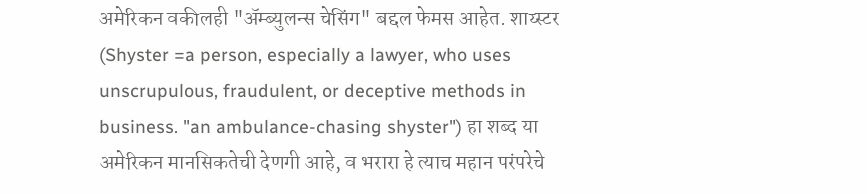अमेरिकन वकीलही "अ‍ॅम्ब्युलन्स चेसिंग" बद्दल फेमस आहेत. शाय्स्टर (Shyster =a person, especially a lawyer, who uses unscrupulous, fraudulent, or deceptive methods in business. "an ambulance-chasing shyster") हा शब्द या अमेरिकन मानसिकतेची देणगी आहे, व भरारा हे त्याच महान परंपरेचे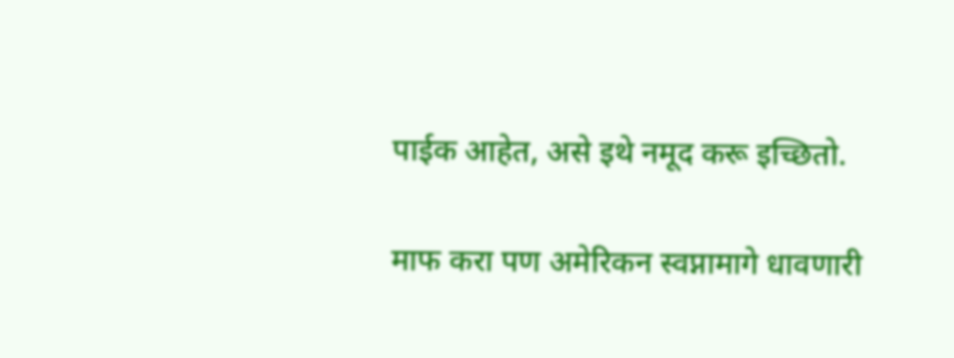पाईक आहेत, असे इथे नमूद करू इच्छितो.

माफ करा पण अमेरिकन स्वप्नामागे धावणारी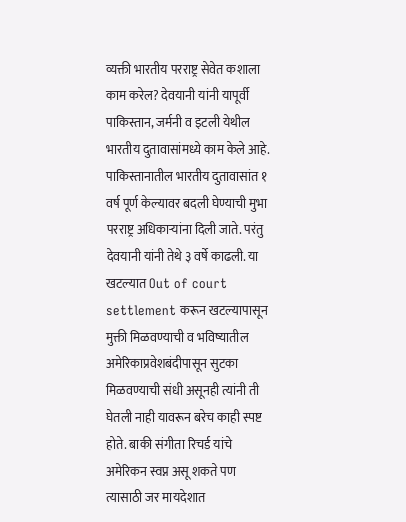व्यक्ती भारतीय परराष्ट्र सेवेत कशाला काम करेल? देवयानी यांनी यापूर्वी पाकिस्तान, जर्मनी व इटली येथील भारतीय दुतावासांमध्ये काम केले आहे. पाकिस्तानातील भारतीय दुतावासांत १ वर्ष पूर्ण केल्यावर बदली घेण्याची मुभा परराष्ट्र अधिकार्‍यांना दिली जाते. परंतु देवयानी यांनी तेथे ३ वर्षे काढली. या खटल्यात Out of court settlement करून खटल्यापासून मुक्ती मिळवण्याची व भविष्यातील अमेरिकाप्रवेशबंदीपासून सुटका मिळवण्याची संधी असूनही त्यांनी ती घेतली नाही यावरून बरेच काही स्पष्ट होते. बाकी संगीता रिचर्ड यांचे अमेरिकन स्वप्न असू शकते पण त्यासाठी जर मायदेशात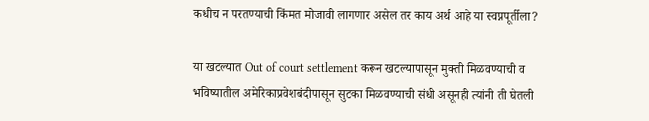कधीच न परतण्याची किंमत मोजावी लागणार असेल तर काय अर्थ आहे या स्वप्नपूर्तीला?

या खटल्यात Out of court settlement करून खटल्यापासून मुक्ती मिळवण्याची व भविष्यातील अमेरिकाप्रवेशबंदीपासून सुटका मिळवण्याची संधी असूनही त्यांनी ती घेतली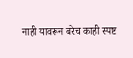नाही यावरून बरेच काही स्पष्ट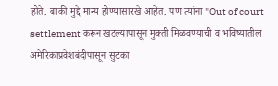होते. बाकी मुद्दे मान्य होण्यासारखे आहेत. पण त्यांना "Out of court settlement करून खटल्यापासून मुक्ती मिळवण्याची व भविष्यातील अमेरिकाप्रवेशबंदीपासून सुटका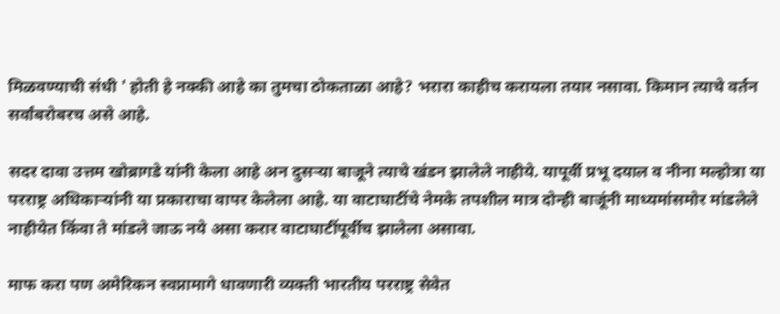मिळवण्याची संधी ' होती हे नक्की आहे का तुमचा ठोकताळा आहे? भरारा काहीच करायला तयार नसावा. किमान त्याचे वर्तन सर्वांबरोबरच असे आहे.

सदर दावा उत्तम खोब्रागडे यांनी केला आहे अन दुसर्‍या बाजूने त्याचे खंडन झालेले नाहीये. यापूर्वी प्रभू दयाल व नीना मल्होत्रा या परराष्ट्र अधिकार्‍यांनी या प्रकाराचा वापर केलेला आहे. या वाटाघाटींचे नेमके तपशील मात्र दोन्ही बाजूंनी माध्यमांसमोर मांडलेले नाहीयेत किंवा ते मांडले जाऊ नये असा करार वाटाघाटींपूर्वीच झालेला असावा.

माफ करा पण अमेरिकन स्वप्नामागे धावणारी व्यक्ती भारतीय परराष्ट्र सेवेत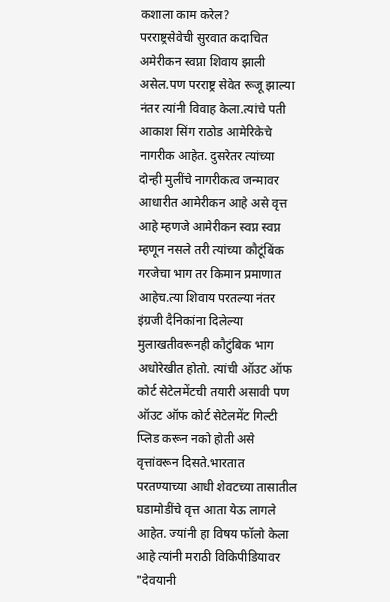कशाला काम करेल?
परराष्ट्रसेवेची सुरवात कदाचित अमेरीकन स्वप्ना शिवाय झाली असेल.पण परराष्ट्र सेवेत रूजू झाल्या नंतर त्यांनी विवाह केला.त्यांचे पती आकाश सिंग राठोड आमेरिकेचे नागरीक आहेत. दुसरेतर त्यांच्या दोन्ही मुलींचे नागरीकत्व जन्मावर आधारीत आमेरीकन आहे असे वृत्त आहे म्हणजे आमेरीकन स्वप्न स्वप्न म्हणून नसले तरी त्यांच्या कौटूंबिंक गरजेचा भाग तर किमान प्रमाणात आहेच.त्या शिवाय परतल्या नंतर इंग्रजी दैनिकांना दिलेल्या मुलाखतीवरूनही कौटुंबिक भाग अधोरेखीत होतो. त्यांची ऑउट ऑफ कोर्ट सेटेलमेंटची तयारी असावी पण ऑउट ऑफ कोर्ट सेटेलमेंट गिल्टी प्लिड करून नको होती असे वृत्तांवरून दिसते.भारतात परतण्याच्या आधी शेवटच्या तासातील घडामोडींचे वृत्त आता येऊ लागले आहेत. ज्यांनी हा विषय फॉलो केला आहे त्यांनी मराठी विकिपीडियावर "देवयानी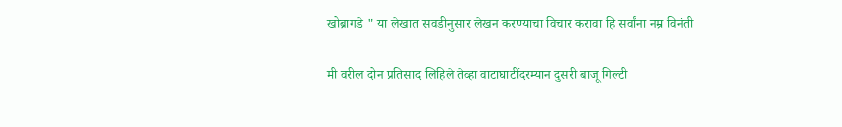खोब्रागडे " या लेखात सवडीनुसार लेखन करण्याचा विचार करावा हि सर्वांना नम्र विनंती

मी वरील दोन प्रतिसाद लिहिले तेव्हा वाटाघाटींदरम्यान दुसरी बाजू गिल्टी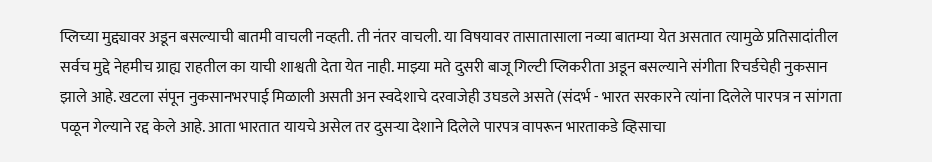प्लिच्या मुद्द्यावर अडून बसल्याची बातमी वाचली नव्हती. ती नंतर वाचली. या विषयावर तासातासाला नव्या बातम्या येत असतात त्यामुळे प्रतिसादांतील सर्वच मुद्दे नेहमीच ग्राह्य राहतील का याची शाश्वती देता येत नाही. माझ्या मते दुसरी बाजू गिल्टी प्लिकरीता अडून बसल्याने संगीता रिचर्डचेही नुकसान झाले आहे. खटला संपून नुकसानभरपाई मिळाली असती अन स्वदेशाचे दरवाजेही उघडले असते (संदर्भ - भारत सरकारने त्यांना दिलेले पारपत्र न सांगता पळून गेल्याने रद्द केले आहे. आता भारतात यायचे असेल तर दुसर्‍या देशाने दिलेले पारपत्र वापरून भारताकडे व्हिसाचा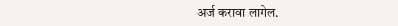अर्ज करावा लागेल.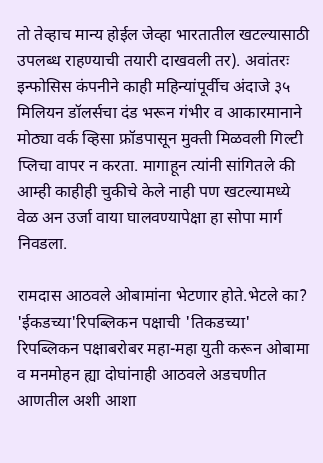तो तेव्हाच मान्य होईल जेव्हा भारतातील खटल्यासाठी उपलब्ध राहण्याची तयारी दाखवली तर). अवांतरः इन्फोसिस कंपनीने काही महिन्यांपूर्वीच अंदाजे ३५ मिलियन डॉलर्सचा दंड भरून गंभीर व आकारमानाने मोठ्या वर्क व्हिसा फ्रॉडपासून मुक्ती मिळवली गिल्टी प्लिचा वापर न करता. मागाहून त्यांनी सांगितले की आम्ही काहीही चुकीचे केले नाही पण खटल्यामध्ये वेळ अन उर्जा वाया घालवण्यापेक्षा हा सोपा मार्ग निवडला.

रामदास आठवले ओबामांना भेटणार होते.भेटले का? 'ईकडच्या'रिपब्लिकन पक्षाची 'तिकडच्या' रिपब्लिकन पक्षाबरोबर महा-महा युती करून ओबामा व मनमोहन ह्या दोघांनाही आठवले अडचणीत आणतील अशी आशा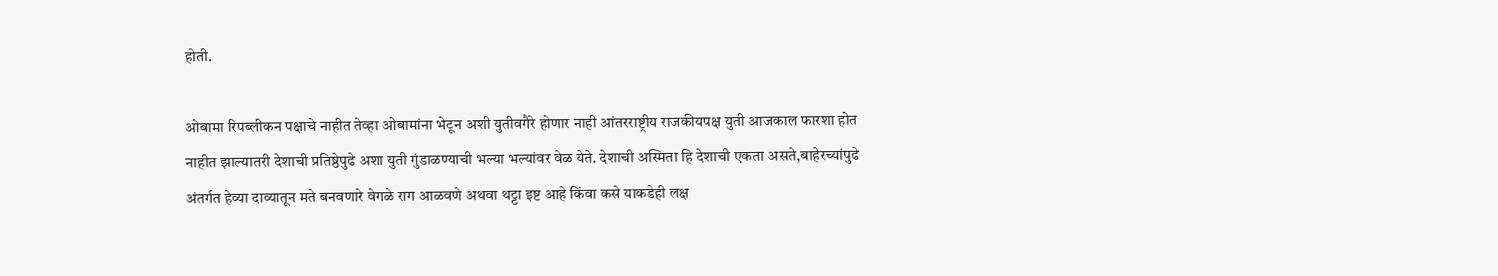होती.

ओबामा रिपब्लीकन पक्षाचे नाहीत तेव्हा ओबामांना भेटून अशी युतीवगैरे होणार नाही आंतरराष्ट्रीय राजकीयपक्ष युती आजकाल फारशा होत नाहीत झाल्यातरी देशाची प्रतिष्ठेपुढे अशा युती गुंडाळण्याची भल्या भल्यांवर वेळ येते. देशाची अस्मिता हि देशाची एकता असते,बाहेरच्यांपुढे अंतर्गत हेव्या दाव्यातून मते बनवणारे वेगळे राग आळवणे अथवा थट्टा इष्ट आहे किंवा कसे याकडेही लक्ष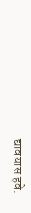द्यावयास हवे.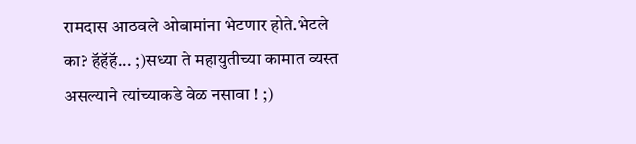रामदास आठवले ओबामांना भेटणार होते.भेटले का? हॅहॅहॅ... ;)सध्या ते महायुतीच्या कामात व्यस्त असल्याने त्यांच्याकडे वेळ नसावा ! ;)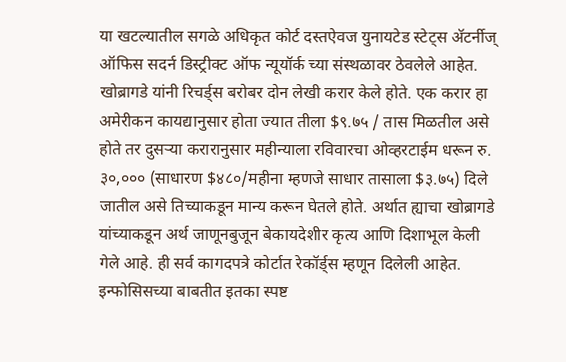या खटल्यातील सगळे अधिकृत कोर्ट दस्तऐवज युनायटेड स्टेट्स अ‍ॅटर्नीज् ऑफिस सदर्न डिस्ट्रीक्ट ऑफ न्यूयॉर्क च्या संस्थळावर ठेवलेले आहेत. खोब्रागडे यांनी रिचर्ड्स बरोबर दोन लेखी करार केले होते. एक करार हा अमेरीकन कायद्यानुसार होता ज्यात तीला $९.७५ / तास मिळतील असे होते तर दुसर्‍या करारानुसार महीन्याला रविवारचा ओव्हरटाईम धरून रु. ३०,००० (साधारण $४८०/महीना म्हणजे साधार तासाला $३.७५) दिले जातील असे तिच्याकडून मान्य करून घेतले होते. अर्थात ह्याचा खोब्रागडे यांच्याकडून अर्थ जाणूनबुजून बेकायदेशीर कृत्य आणि दिशाभूल केली गेले आहे. ही सर्व कागदपत्रे कोर्टात रेकॉर्ड्स म्हणून दिलेली आहेत. इन्फोसिसच्या बाबतीत इतका स्पष्ट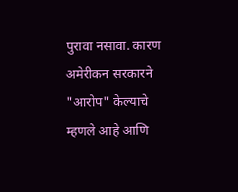पुरावा नसावा. कारण अमेरीकन सरकारने "आरोप" केल्याचे म्हणले आहे आणि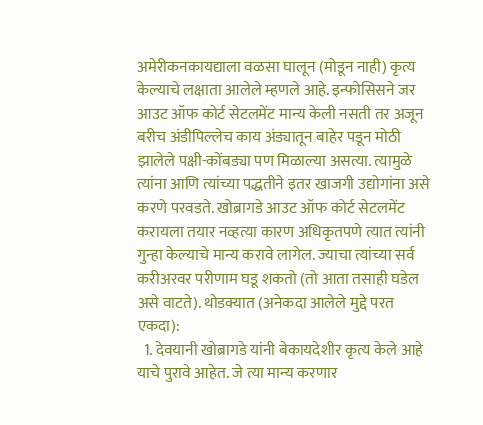अमेरीकनकायद्याला वळसा घालून (मोडून नाही) कृत्य केल्याचे लक्षाता आलेले म्हणले आहे. इन्फोसिसने जर आउट ऑफ कोर्ट सेटलमेंट मान्य केली नसती तर अजून बरीच अंडीपिल्लेच काय अंड्यातून बाहेर पडून मोठी झालेले पक्षी-कोंबड्या पण मिळाल्या असत्या. त्यामुळे त्यांना आणि त्यांच्या पद्धतीने इतर खाजगी उद्योगांना असे करणे परवडते. खोब्रागडे आउट ऑफ कोर्ट सेटलमेंट करायला तयार नव्हत्या कारण अधिकृतपणे त्यात त्यांनी गुन्हा केल्याचे मान्य करावे लागेल. ज्याचा त्यांच्या सर्व करीअरवर परीणाम घडू शकतो (तो आता तसाही घडेल असे वाटते). थोडक्यात (अनेकदा आलेले मुद्दे परत एकदा):
  1. देवयानी खोब्रागडे यांनी बेकायदेशीर कृत्य केले आहे याचे पुरावे आहेत. जे त्या मान्य करणार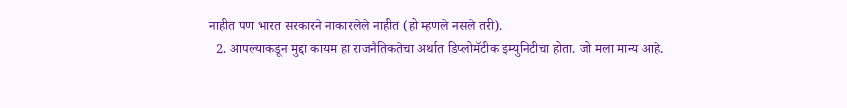नाहीत पण भारत सरकारने नाकारलेले नाहीत (हो म्हणले नसले तरी).
  2. आपल्याकडून मुद्दा कायम हा राजनैतिकतेचा अर्थात डिप्लोमॅटीक इम्युनिटीचा होता. जो मला मान्य आहे.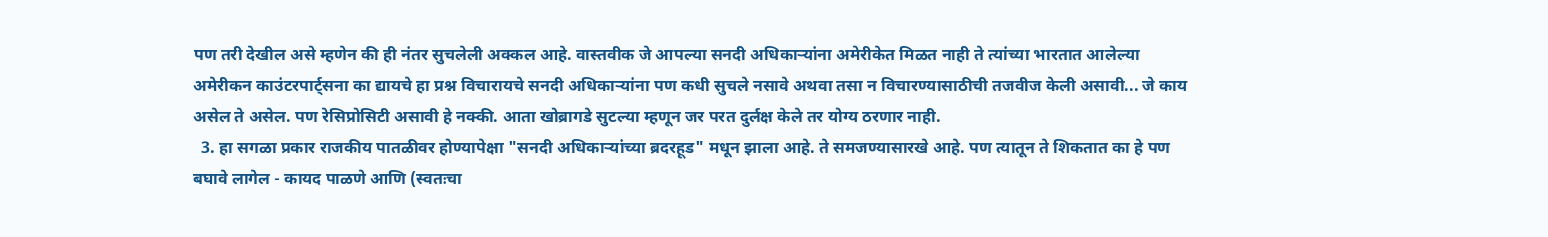पण तरी देखील असे म्हणेन की ही नंतर सुचलेली अक्कल आहे. वास्तवीक जे आपल्या सनदी अधिकार्‍यांना अमेरीकेत मिळत नाही ते त्यांच्या भारतात आलेल्या अमेरीकन काउंटरपार्ट्सना का द्यायचे हा प्रश्न विचारायचे सनदी अधिकार्‍यांना पण कधी सुचले नसावे अथवा तसा न विचारण्यासाठीची तजवीज केली असावी... जे काय असेल ते असेल. पण रेसिप्रोसिटी असावी हे नक्की. आता खोब्रागडे सुटल्या म्हणून जर परत दुर्लक्ष केले तर योग्य ठरणार नाही.
  3. हा सगळा प्रकार राजकीय पातळीवर होण्यापेक्षा "सनदी अधिकार्‍यांच्या ब्रदरहूड" मधून झाला आहे. ते समजण्यासारखे आहे. पण त्यातून ते शिकतात का हे पण बघावे लागेल - कायद पाळणे आणि (स्वतःचा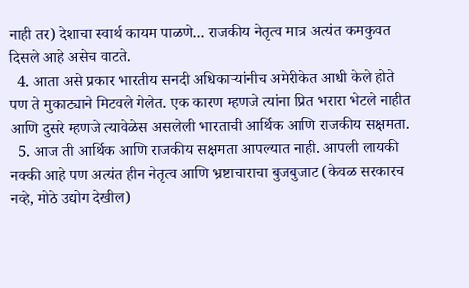नाही तर) देशाचा स्वार्थ कायम पाळणे... राजकीय नेतृत्व मात्र अत्यंत कमकुवत दिसले आहे असेच वाटते.
  4. आता असे प्रकार भारतीय सनदी अधिकार्‍यांनीच अमेरीकेत आधी केले होते पण ते मुकाट्याने मिटवले गेलेत. एक कारण म्हणजे त्यांना प्रित भरारा भेटले नाहीत आणि दुसरे म्हणजे त्यावेळेस असलेली भारताची आर्थिक आणि राजकीय सक्षमता.
  5. आज ती आर्थिक आणि राजकीय सक्षमता आपल्यात नाही. आपली लायकी नक्की आहे पण अत्यंत हीन नेतृत्व आणि भ्रष्टाचाराचा बुजबुजाट (केवळ सरकारच नव्हे, मोठे उद्योग देखील)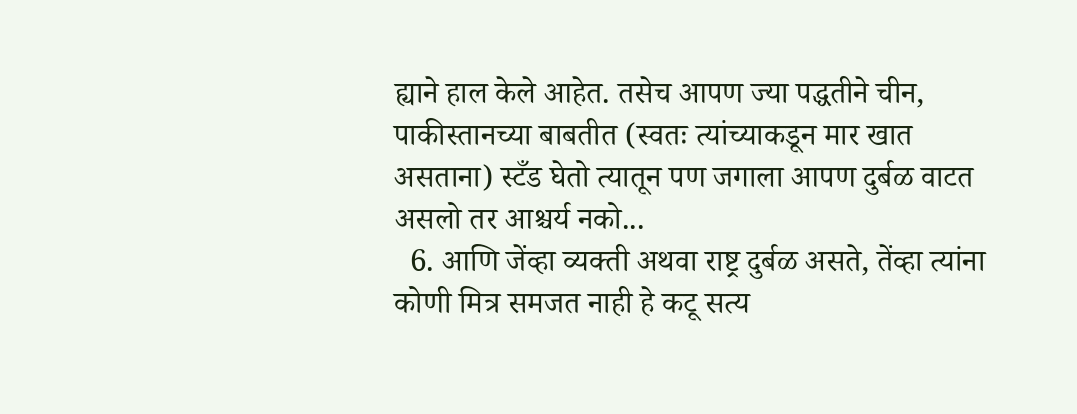ह्याने हाल केले आहेत. तसेच आपण ज्या पद्धतीने चीन, पाकीस्तानच्या बाबतीत (स्वतः त्यांच्याकडून मार खात असताना) स्टँड घेतो त्यातून पण जगाला आपण दुर्बळ वाटत असलो तर आश्चर्य नको...
  6. आणि जेंव्हा व्यक्ती अथवा राष्ट्र दुर्बळ असते, तेंव्हा त्यांना कोणी मित्र समजत नाही हे कटू सत्य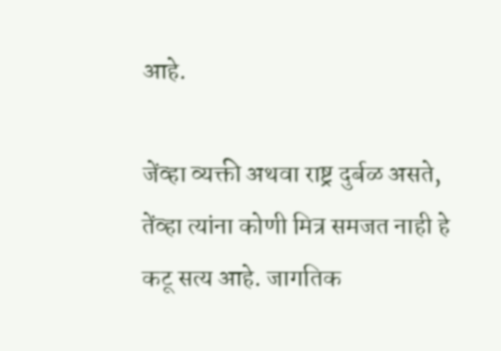आहे.

जेंव्हा व्यक्ती अथवा राष्ट्र दुर्बळ असते, तेंव्हा त्यांना कोणी मित्र समजत नाही हे कटू सत्य आहे. जागतिक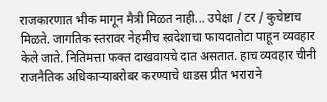राजकारणात भीक मागून मैत्री मिळत नाही... उपेक्षा / टर / कुचेष्टाच मिळते. जागतिक स्तरावर नेहमीच स्वदेशाचा फायदातोटा पाहून व्यवहार केले जाते. नितिमत्ता फक्त दाखवायचे दात असतात. हाच व्यवहार चीनी राजनैतिक अधिकार्‍याबरोबर करण्याचे धाडस प्रीत भराराने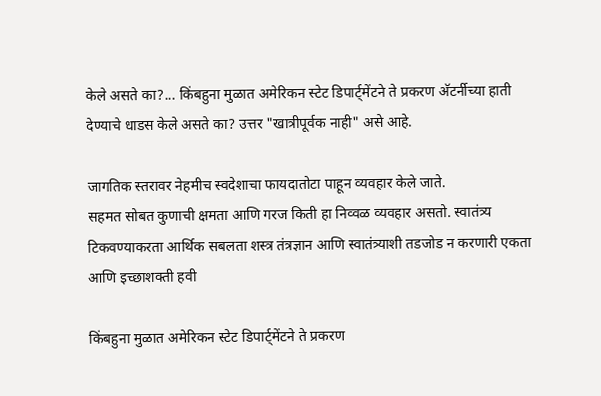केले असते का?... किंबहुना मुळात अमेरिकन स्टेट डिपार्ट्मेंटने ते प्रकरण अ‍ॅटर्नीच्या हाती देण्याचे धाडस केले असते का? उत्तर "खात्रीपूर्वक नाही" असे आहे.

जागतिक स्तरावर नेहमीच स्वदेशाचा फायदातोटा पाहून व्यवहार केले जाते.
सहमत सोबत कुणाची क्षमता आणि गरज किती हा निव्वळ व्यवहार असतो. स्वातंत्र्य टिकवण्याकरता आर्थिक सबलता शस्त्र तंत्रज्ञान आणि स्वातंत्र्याशी तडजोड न करणारी एकता आणि इच्छाशक्ती हवी

किंबहुना मुळात अमेरिकन स्टेट डिपार्ट्मेंटने ते प्रकरण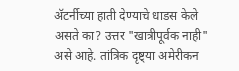अ‍ॅटर्नीच्या हाती देण्याचे धाडस केले असते का? उत्तर "खात्रीपूर्वक नाही" असे आहे. तांत्रिक दृष्ट्या अमेरीकन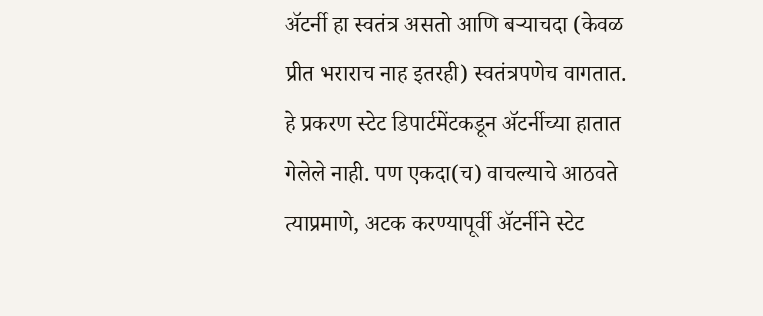अ‍ॅटर्नी हा स्वतंत्र असतो आणि बर्‍याचदा (केवळ प्रीत भराराच नाह इतरही) स्वतंत्रपणेच वागतात. हे प्रकरण स्टेट डिपार्टमेंटकडून अ‍ॅटर्नीच्या हातात गेलेले नाही. पण एकदा(च) वाचल्याचे आठवते त्याप्रमाणे, अटक करण्यापूर्वी अ‍ॅटर्नीने स्टेट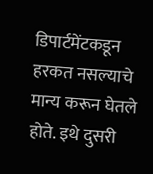डिपार्टमेंटकडून हरकत नसल्याचे मान्य करून घेतले होते. इथे दुसरी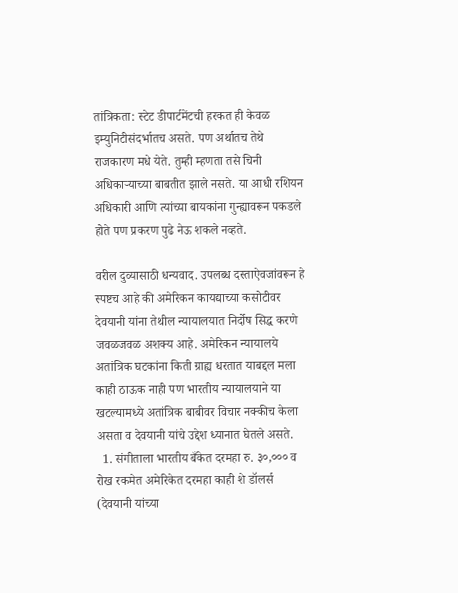तांत्रिकता: स्टेट डीपार्टमेंटची हरकत ही केवळ इम्युनिटीसंदर्भातच असते. पण अर्थातच तेथे राजकारण मधे येते. तुम्ही म्हणता तसे चिनी अधिकार्‍याच्या बाबतीत झाले नसते. या आधी रशियन अधिकारी आणि त्यांच्या बायकांना गुन्ह्यावरून पकडले होते पण प्रकरण पुढे नेऊ शकले नव्हते.

वरील दुव्यासाठी धन्यवाद. उपलब्ध दस्ताऐवजांवरून हे स्पष्टच आहे की अमेरिकन कायद्याच्या कसोटीवर देवयानी यांना तेथील न्यायालयात निर्दोष सिद्ध करणे जवळजवळ अशक्य आहे. अमेरिकन न्यायालये अतांत्रिक घटकांना किती ग्राह्य धरतात याबद्दल मला काही ठाऊक नाही पण भारतीय न्यायालयाने या खटल्यामध्ये अतांत्रिक बाबीवर विचार नक्कीच केला असता व देवयानी यांचे उद्देश ध्यानात घेतले असते.
  1. संगीताला भारतीय बँकेत दरमहा रु. ३०,००० व रोख रकमेत अमेरिकेत दरमहा काही शे डॉलर्स (देवयानी यांच्या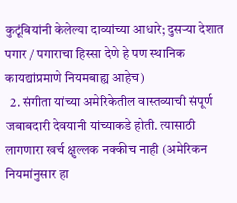कुटूंबियांनी केलेल्या दाव्यांच्या आधारे; दुसर्‍या देशात पगार / पगाराचा हिस्सा देणे हे पण स्थानिक कायद्यांप्रमाणे नियमबाह्य आहेच)
  2. संगीता यांच्या अमेरिकेतील वास्तव्याची संपूर्ण जबाबदारी देवयानी यांच्याकडे होती. त्यासाठी लागणारा खर्च क्षुल्लक नक्कीच नाही (अमेरिकन नियमांनुसार हा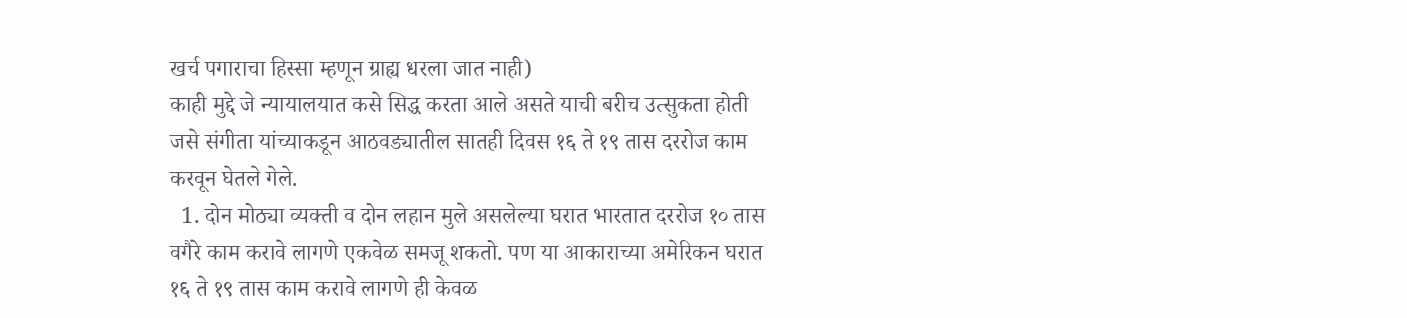खर्च पगाराचा हिस्सा म्हणून ग्राह्य धरला जात नाही)
काही मुद्दे जे न्यायालयात कसे सिद्ध करता आले असते याची बरीच उत्सुकता होती जसे संगीता यांच्याकडून आठवड्यातील सातही दिवस १६ ते १९ तास दररोज काम करवून घेतले गेले.
  1. दोन मोठ्या व्यक्ती व दोन लहान मुले असलेल्या घरात भारतात दररोज १० तास वगैरे काम करावे लागणे एकवेळ समजू शकतो. पण या आकाराच्या अमेरिकन घरात १६ ते १९ तास काम करावे लागणे ही केवळ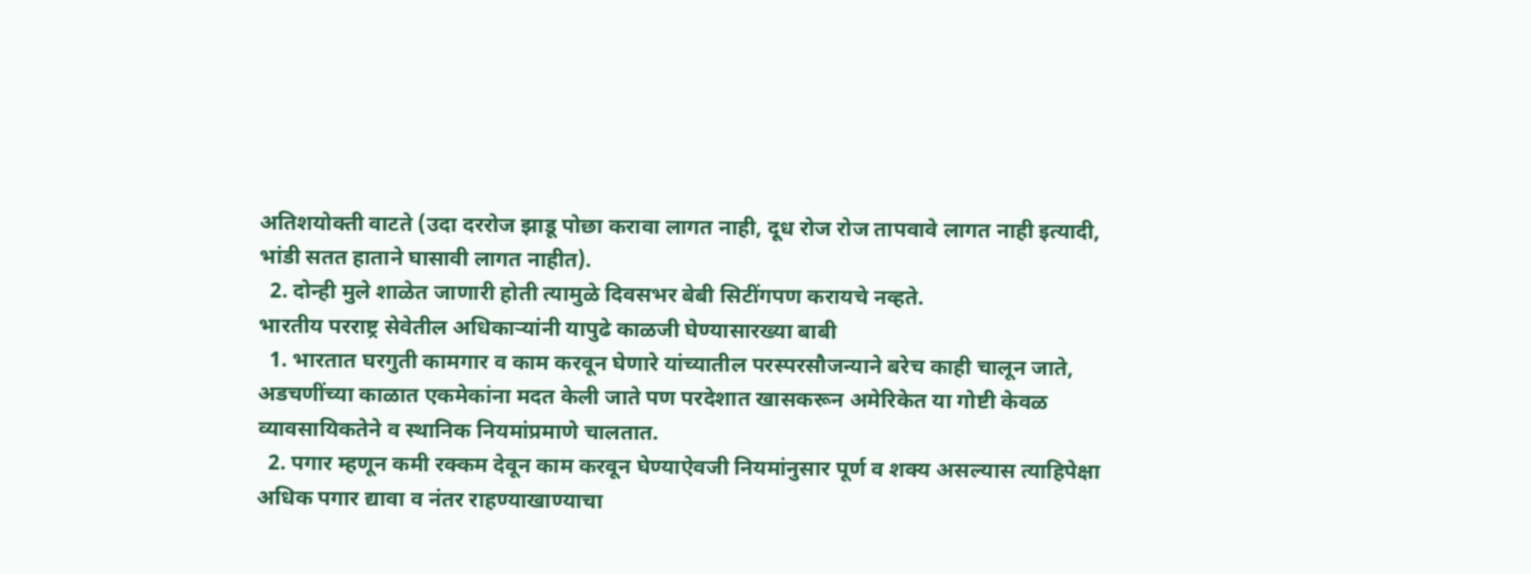अतिशयोक्ती वाटते (उदा दररोज झाडू पोछा करावा लागत नाही, दूध रोज रोज तापवावे लागत नाही इत्यादी, भांडी सतत हाताने घासावी लागत नाहीत).
  2. दोन्ही मुले शाळेत जाणारी होती त्यामुळे दिवसभर बेबी सिटींगपण करायचे नव्हते.
भारतीय परराष्ट्र सेवेतील अधिकार्‍यांनी यापुढे काळजी घेण्यासारख्या बाबी
  1. भारतात घरगुती कामगार व काम करवून घेणारे यांच्यातील परस्परसौजन्याने बरेच काही चालून जाते, अडचणींच्या काळात एकमेकांना मदत केली जाते पण परदेशात खासकरून अमेरिकेत या गोष्टी केवळ व्यावसायिकतेने व स्थानिक नियमांप्रमाणे चालतात.
  2. पगार म्हणून कमी रक्कम देवून काम करवून घेण्याऐवजी नियमांनुसार पूर्ण व शक्य असल्यास त्याहिपेक्षा अधिक पगार द्यावा व नंतर राहण्याखाण्याचा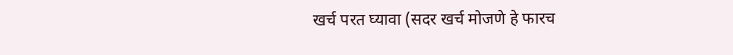खर्च परत घ्यावा (सदर खर्च मोजणे हे फारच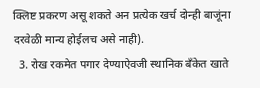क्लिष्ट प्रकरण असू शकते अन प्रत्येक खर्च दोन्ही बाजूंना दरवेळी मान्य होईलच असे नाही).
  3. रोख रकमेत पगार देण्याऐवजी स्थानिक बँकेत खाते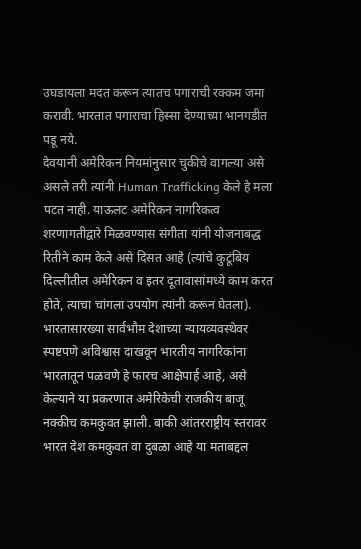उघडायला मदत करून त्यातच पगाराची रक्कम जमा करावी. भारतात पगाराचा हिस्सा देण्याच्या भानगडीत पडू नये.
देवयानी अमेरिकन नियमांनुसार चुकीचे वागल्या असे असले तरी त्यांनी Human Trafficking केले हे मला पटत नाही. याऊलट अमेरिकन नागरिकत्व शरणागतीद्वारे मिळवण्यास संगीता यांनी योजनाबद्ध रितीने काम केले असे दिसत आहे (त्यांचे कुटूंबिय दिल्लीतील अमेरिकन व इतर दूतावासांमध्ये काम करत होते, त्याचा चांगला उपयोग त्यांनी करून घेतला). भारतासारख्या सार्वभौम देशाच्या न्यायव्यवस्थेवर स्पष्टपणे अविश्वास दाखवून भारतीय नागरिकांना भारतातून पळवणे हे फारच आक्षेपार्ह आहे, असे केल्याने या प्रकरणात अमेरिकेची राजकीय बाजू नक्कीच कमकुवत झाली. बाकी आंतरराष्ट्रीय स्तरावर भारत देश कमकुवत वा दुबळा आहे या मताबद्दल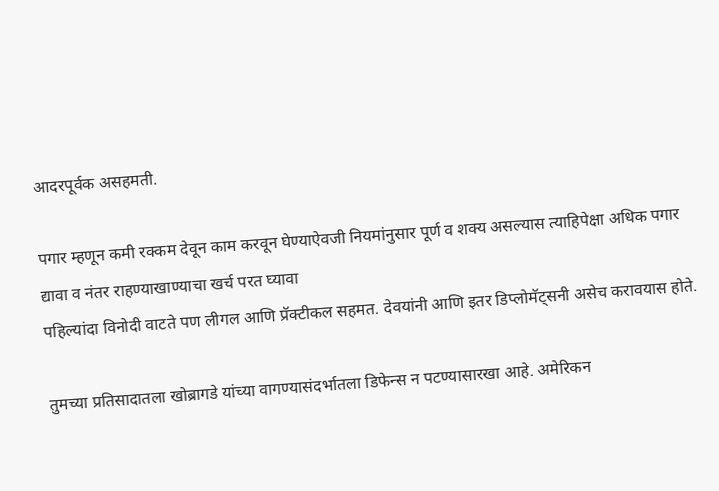आदरपूर्वक असहमती.

पगार म्हणून कमी रक्कम देवून काम करवून घेण्याऐवजी नियमांनुसार पूर्ण व शक्य असल्यास त्याहिपेक्षा अधिक पगार द्यावा व नंतर राहण्याखाण्याचा खर्च परत घ्यावा
पहिल्यांदा विनोदी वाटते पण लीगल आणि प्रॅक्टीकल सहमत. देवयांनी आणि इतर डिप्लोमॅट्सनी असेच करावयास होते.

तुमच्या प्रतिसादातला खोब्रागडे यांच्या वागण्यासंदर्भातला डिफेन्स न पटण्यासारखा आहे. अमेरिकन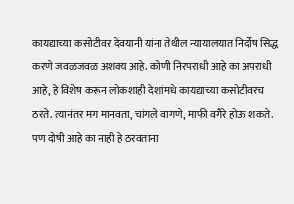कायद्याच्या कसोटीवर देवयानी यांना तेथील न्यायालयात निर्दोष सिद्ध करणे जवळजवळ अशक्य आहे. कोणी निरपराधी आहे का अपराधी आहे, हे विशेष करून लोकशाही देशांमधे कायद्याच्या कसोटीवरच ठरते. त्यानंतर मग मानवता, चांगले वागणे, माफी वगैरे होऊ शकते. पण दोषी आहे का नाही हे ठरवताना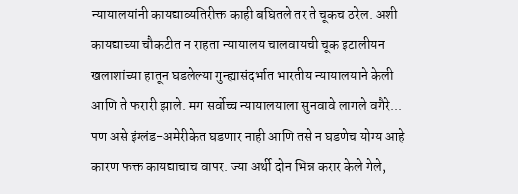न्यायालयांनी कायद्याव्यतिरीक्त काही बघितले तर ते चूकच ठरेल. अशी कायद्याच्या चौकटीत न राहता न्यायालय चालवायची चूक इटालीयन खलाशांच्या हातून घडलेल्या गुन्ह्यासंदर्भात भारतीय न्यायालयाने केली आणि ते फरारी झाले. मग सर्वोच्च न्यायालयाला सुनवावे लागले वगैरे... पण असे इंग्लंड-अमेरीकेत घडणार नाही आणि तसे न घडणेच योग्य आहे कारण फक्त कायद्याचाच वापर. ज्या अर्थी दोन भिन्न करार केले गेले,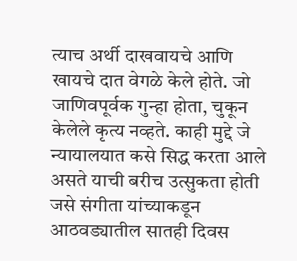त्याच अर्थी दाखवायचे आणि खायचे दात वेगळे केले होते. जो जाणिवपूर्वक गुन्हा होता, चुकून केलेले कृत्य नव्हते. काही मुद्दे जे न्यायालयात कसे सिद्ध करता आले असते याची बरीच उत्सुकता होती जसे संगीता यांच्याकडून आठवड्यातील सातही दिवस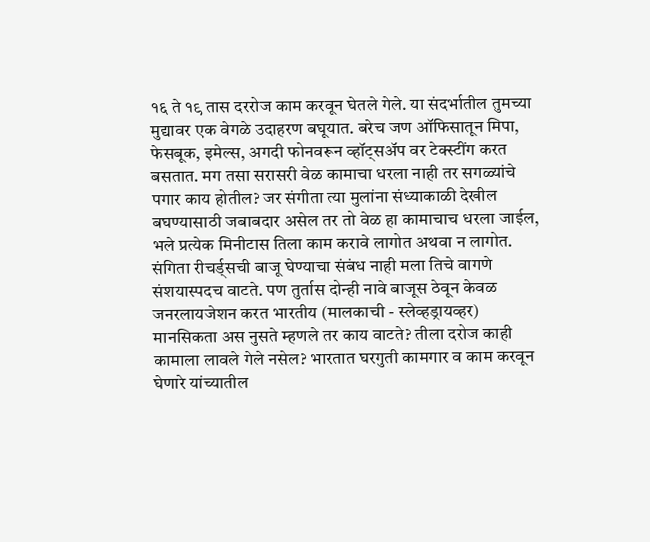१६ ते १९ तास दररोज काम करवून घेतले गेले. या संदर्भातील तुमच्या मुद्यावर एक वेगळे उदाहरण बघूयात. बरेच जण ऑफिसातून मिपा, फेसबूक, इमेल्स, अगदी फोनवरून व्हॉट्सअ‍ॅप वर टेक्स्टींग करत बसतात. मग तसा सरासरी वेळ कामाचा धरला नाही तर सगळ्यांचे पगार काय होतील? जर संगीता त्या मुलांना संध्याकाळी देखील बघण्यासाठी जबाबदार असेल तर तो वेळ हा कामाचाच धरला जाईल, भले प्रत्येक मिनीटास तिला काम करावे लागोत अथवा न लागोत. संगिता रीचर्ड्सची बाजू घेण्याचा संबंध नाही मला तिचे वागणे संशयास्पदच वाटते. पण तुर्तास दोन्ही नावे बाजूस ठेवून केवळ जनरलायजेशन करत भारतीय (मालकाची - स्लेव्हड्रायव्हर) मानसिकता अस नुसते म्हणले तर काय वाटते? तीला दरोज काही कामाला लावले गेले नसेल? भारतात घरगुती कामगार व काम करवून घेणारे यांच्यातील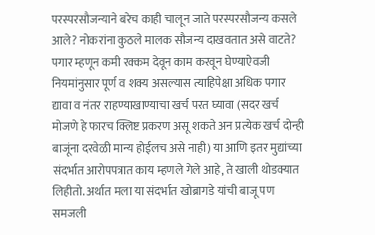परस्परसौजन्याने बरेच काही चालून जाते परस्परसौजन्य कसले आले? नोकरांना कुठले मालक सौजन्य दाखवतात असे वाटते? पगार म्हणून कमी रक्कम देवून काम करवून घेण्याऐवजी नियमांनुसार पूर्ण व शक्य असल्यास त्याहिपेक्षा अधिक पगार द्यावा व नंतर राहण्याखाण्याचा खर्च परत घ्यावा (सदर खर्च मोजणे हे फारच क्लिष्ट प्रकरण असू शकते अन प्रत्येक खर्च दोन्ही बाजूंना दरवेळी मान्य होईलच असे नाही) या आणि इतर मुद्यांच्या संदर्भात आरोपपत्रात काय म्हणले गेले आहे, ते खाली थोडक्यात लिहीतो. अर्थात मला या संदर्भात खोब्रागडे यांची बाजू पण समजली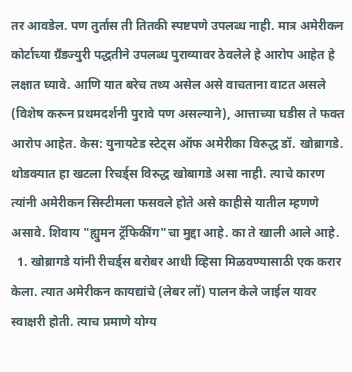तर आवडेल. पण तुर्तास ती तितकी स्पष्टपणे उपलब्ध नाही. मात्र अमेरीकन कोर्टाच्या ग्रँडज्युरी पद्धतीने उपलब्ध पुराव्यावर ठेवलेले हे आरोप आहेत हे लक्षात घ्यावे. आणि यात बरेच तथ्य असेल असे वाचताना वाटत असले (विशेष करून प्रथमदर्शनी पुरावे पण असल्याने), आत्ताच्या घडीस ते फक्त आरोप आहेत. केस: युनायटेड स्टेट्स ऑफ अमेरीका विरुद्ध डॉ. खोब्रागडे. थोडक्यात हा खटला रिचर्ड्स विरुद्ध खोबागडे असा नाही. त्याचे कारण त्यांनी अमेरीकन सिस्टीमला फसवले होते असे काहीसे यातील म्हणणे असावे. शिवाय "ह्युमन ट्रॅफिकींग"चा मुद्दा आहे. का ते खाली आले आहे.
  1. खोब्रागडे यांनी रीचर्ड्स बरोबर आधी व्हिसा मिळवण्यासाठी एक करार केला. त्यात अमेरीकन कायद्यांचे (लेबर लॉ) पालन केले जाईल यावर स्वाक्षरी होती. त्याच प्रमाणे योग्य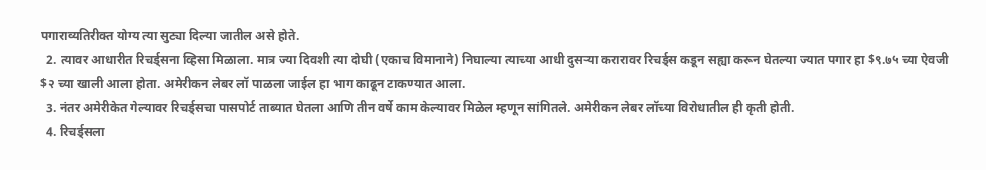पगाराव्यतिरीक्त योग्य त्या सुट्या दिल्या जातील असे होते.
  2. त्यावर आधारीत रिचर्ड्सना व्हिसा मिळाला. मात्र ज्या दिवशी त्या दोघी (एकाच विमानाने) निघाल्या त्याच्या आधी दुसर्‍या करारावर रिचर्ड्स कडून सह्या करून घेतल्या ज्यात पगार हा $९.७५ च्या ऐवजी $२ च्या खाली आला होता. अमेरीकन लेबर लॉ पाळला जाईल हा भाग काढून टाकण्यात आला.
  3. नंतर अमेरीकेत गेल्यावर रिचर्ड्सचा पासपोर्ट ताब्यात घेतला आणि तीन वर्षे काम केल्यावर मिळेल म्हणून सांगितले. अमेरीकन लेबर लॉच्या विरोधातील ही कृती होती.
  4. रिचर्ड्सला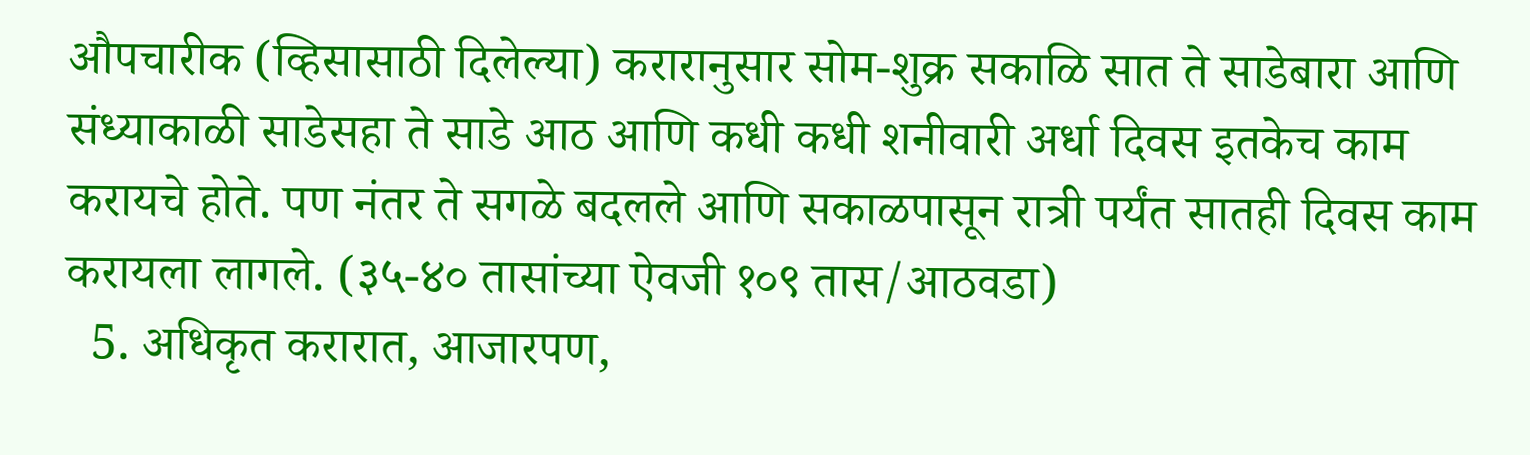औपचारीक (व्हिसासाठी दिलेल्या) करारानुसार सोम-शुक्र सकाळि सात ते साडेबारा आणि संध्याकाळी साडेसहा ते साडे आठ आणि कधी कधी शनीवारी अर्धा दिवस इतकेच काम करायचे होते. पण नंतर ते सगळे बदलले आणि सकाळपासून रात्री पर्यंत सातही दिवस काम करायला लागले. (३५-४० तासांच्या ऐवजी १०९ तास/आठवडा)
  5. अधिकृत करारात, आजारपण,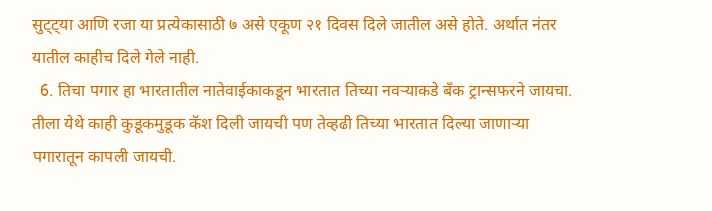सुट्ट्या आणि रजा या प्रत्येकासाठी ७ असे एकूण २१ दिवस दिले जातील असे होते. अर्थात नंतर यातील काहीच दिले गेले नाही.
  6. तिचा पगार हा भारतातील नातेवाईकाकडून भारतात तिच्या नवर्‍याकडे बँक ट्रान्सफरने जायचा. तीला येथे काही कुडूकमुडूक कॅश दिली जायची पण तेव्हढी तिच्या भारतात दिल्या जाणार्‍या पगारातून कापली जायची.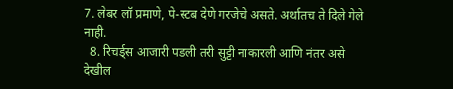7. लेबर लॉ प्रमाणे, पे-स्टब देणे गरजेचे असते. अर्थातच ते दिले गेले नाही.
  8. रिचर्ड्स आजारी पडली तरी सुट्टी नाकारली आणि नंतर असे देखील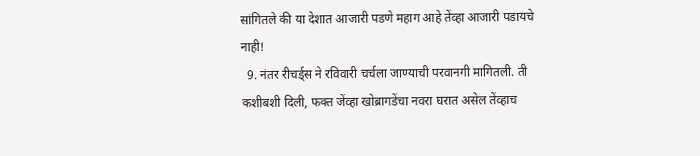सांगितले की या देशात आजारी पडणे महाग आहे तेंव्हा आजारी पडायचे नाही!
  9. नंतर रीचर्ड्स ने रविवारी चर्चला जाण्याची परवानगी मागितली. ती कशीबशी दिली, फक्त जेंव्हा खोब्रागडेंचा नवरा घरात असेल तेंव्हाच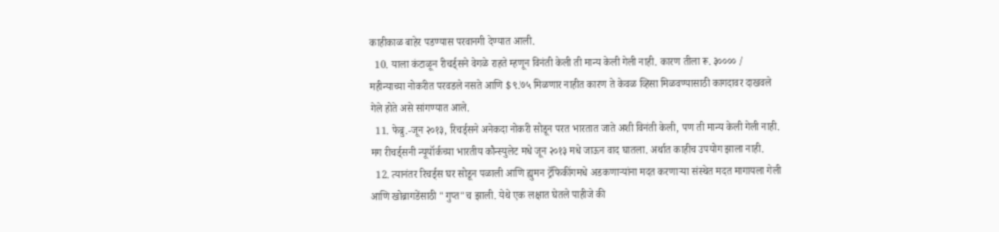काहीकाळ बाहेर पडण्यास परवानगी देण्यात आली.
  10. याला कंटाळून रीचर्ड्सने वेगळे राहते म्हणून विनंती केली ती मान्य केली गेली नाही. कारण तीला रू. ३०००० / महीन्याच्या नोकरीत परवडले नसते आणि $९.७५ मिळणार नाहीत कारण ते केवळ व्हिसा मिळवण्यासाठी कागदावर दाखवले गेले होते असे सांगण्यात आले.
  11. फेब्रु.-जून २०१३, रिचर्ड्सने अनेकदा नोकरी सोडून परत भारतात जाते अशी विनंती केली, पण ती मान्य केली गेली नाही. मग रीचर्ड्सनी न्यूयॉर्कच्या भारतीय कौन्स्युलेट मधे जून २०१३ मधे जाऊन वाद घातला. अर्थात काहीच उपयोग झाला नाही.
  12. त्यानंतर रिचर्ड्स घर सोडून पळाली आणि ह्युमन ट्रॅफिकींगमधे अडकणार्‍यांना मदत करणार्‍या संस्थेत मदत मागायला गेली आणि खोब्रागडेंसाठी "गुप्त"च झाली. येथे एक लक्षात घेतले पाहीजे की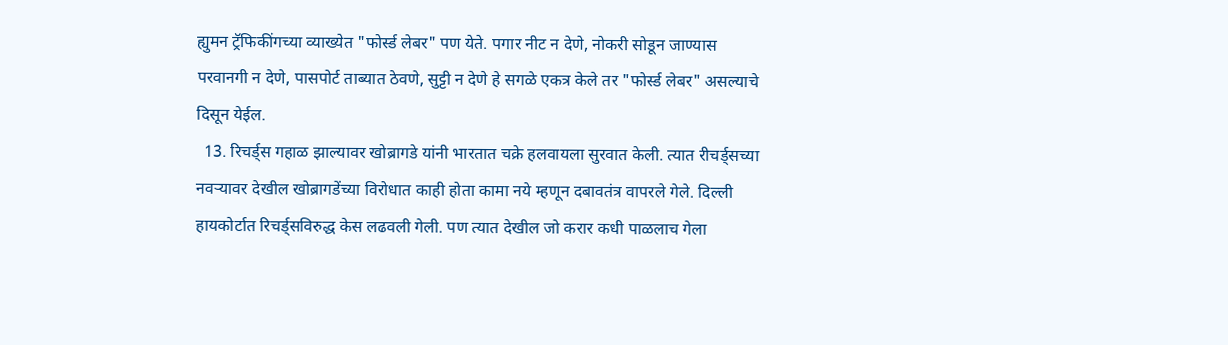ह्युमन ट्रॅफिकींगच्या व्याख्येत "फोर्स्ड लेबर" पण येते. पगार नीट न देणे, नोकरी सोडून जाण्यास परवानगी न देणे, पासपोर्ट ताब्यात ठेवणे, सुट्टी न देणे हे सगळे एकत्र केले तर "फोर्स्ड लेबर" असल्याचे दिसून येईल.
  13. रिचर्ड्स गहाळ झाल्यावर खोब्रागडे यांनी भारतात चक्रे हलवायला सुरवात केली. त्यात रीचर्ड्सच्या नवर्‍यावर देखील खोब्रागडेंच्या विरोधात काही होता कामा नये म्हणून दबावतंत्र वापरले गेले. दिल्ली हायकोर्टात रिचर्ड्सविरुद्ध केस लढवली गेली. पण त्यात देखील जो करार कधी पाळलाच गेला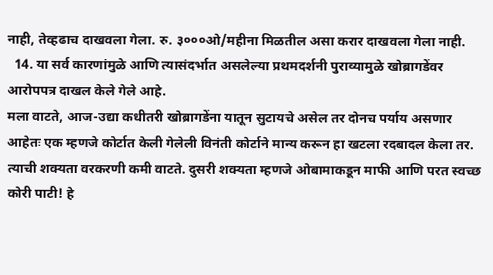नाही, तेव्हढाच दाखवला गेला. रु. ३०००ओ/महीना मिळतील असा करार दाखवला गेला नाही.
  14. या सर्व कारणांमुळे आणि त्यासंदर्भात असलेल्या प्रथमदर्शनी पुराव्यामुळे खोब्रागडेंवर आरोपपत्र दाखल केले गेले आहे.
मला वाटते, आज-उद्या कधीतरी खोब्रागडेंना यातून सुटायचे असेल तर दोनच पर्याय असणार आहेतः एक म्हणजे कोर्टात केली गेलेली विनंती कोर्टाने मान्य करून हा खटला रदबादल केला तर. त्याची शक्यता वरकरणी कमी वाटते. दुसरी शक्यता म्हणजे ओबामाकडून माफी आणि परत स्वच्छ कोरी पाटी! हे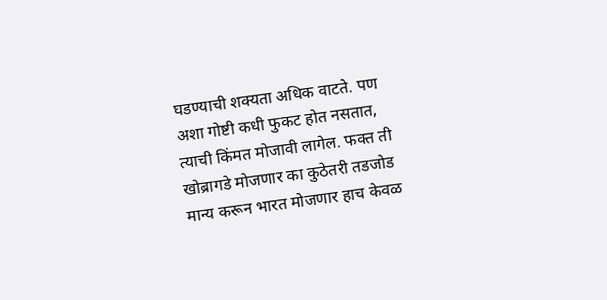घडण्याची शक्यता अधिक वाटते. पण अशा गोष्टी कधी फुकट होत नसतात, त्याची किंमत मोजावी लागेल. फक्त ती खोब्रागडे मोजणार का कुठेतरी तडजोड मान्य करून भारत मोजणार हाच केवळ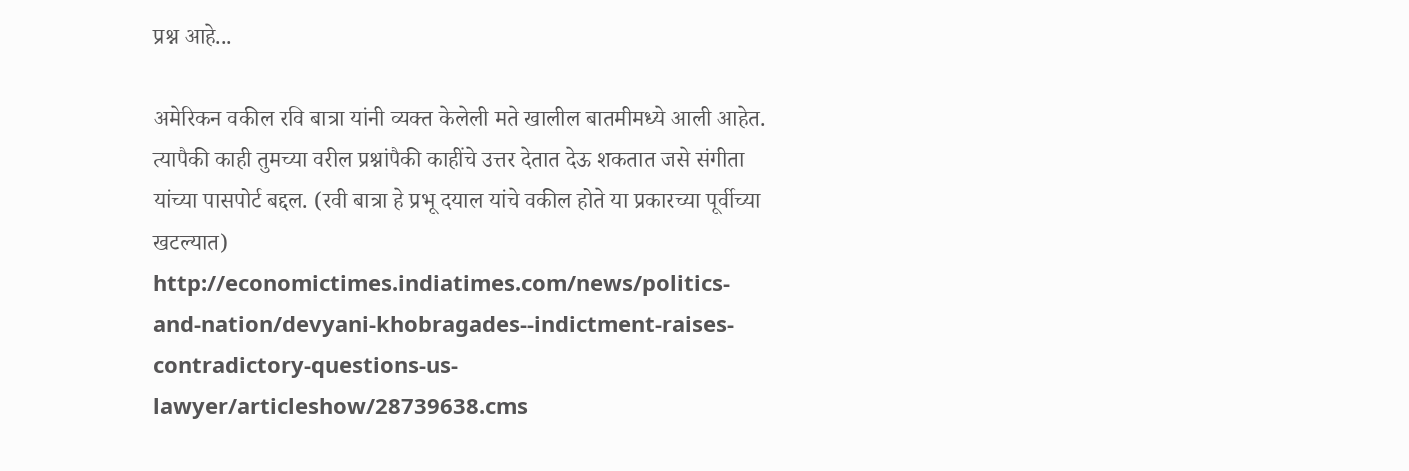प्रश्न आहे...

अमेरिकन वकील रवि बात्रा यांनी व्यक्त केलेली मते खालील बातमीमध्ये आली आहेत. त्यापैकी काही तुमच्या वरील प्रश्नांपैकी काहींचे उत्तर देतात देऊ शकतात जसे संगीता यांच्या पासपोर्ट बद्दल. (रवी बात्रा हे प्रभू दयाल यांचे वकील होते या प्रकारच्या पूर्वीच्या खटल्यात) http://economictimes.indiatimes.com/news/politics-and-nation/devyani-khobragades--indictment-raises-contradictory-questions-us-lawyer/articleshow/28739638.cms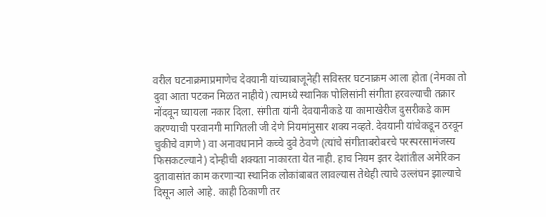वरील घटनाक्रमाप्रमाणेच देवयानी यांच्याबाजूनेही सविस्तर घटनाक्रम आला होता (नेमका तो दुवा आता पटकन मिळत नाहीये) त्यामध्ये स्थानिक पोलिसांनी संगीता हरवल्याची तक्रार नोंदवून घ्यायला नकार दिला. संगीता यांनी देवयानीकडे या कामाखेरीज दुसरीकडे काम करण्याची परवानगी मागितली जी देणे नियमांनुसार शक्य नव्हते. देवयानी यांचेकडून ठरवून चुकीचे वागणे) वा अनावधानाने कच्चे दुवे ठेवणे (त्यांचे संगीताबरोबरचे परस्परसामंजस्य फिसकटल्याने) दोन्हीची शक्यता नाकारता येत नाही. हाच नियम इतर देशांतील अमेरिकन दुतावासांत काम करणार्‍या स्थानिक लोकांबाबत लावल्यास तेथेही त्याचे उल्लंघन झाल्याचे दिसून आले आहे. काही ठिकाणी तर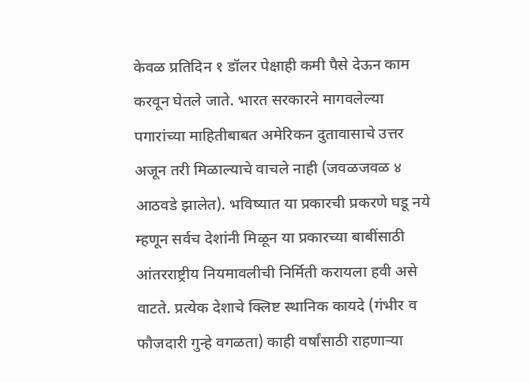केवळ प्रतिदिन १ डॉलर पेक्षाही कमी पैसे देऊन काम करवून घेतले जाते. भारत सरकारने मागवलेल्या पगारांच्या माहितीबाबत अमेरिकन दुतावासाचे उत्तर अजून तरी मिळाल्याचे वाचले नाही (जवळजवळ ४ आठवडे झालेत). भविष्यात या प्रकारची प्रकरणे घडू नये म्हणून सर्वच देशांनी मिळून या प्रकारच्या बाबींसाठी आंतरराष्ट्रीय नियमावलीची निर्मिती करायला हवी असे वाटते. प्रत्येक देशाचे क्लिष्ट स्थानिक कायदे (गंभीर व फौजदारी गुन्हे वगळता) काही वर्षांसाठी राहणार्‍या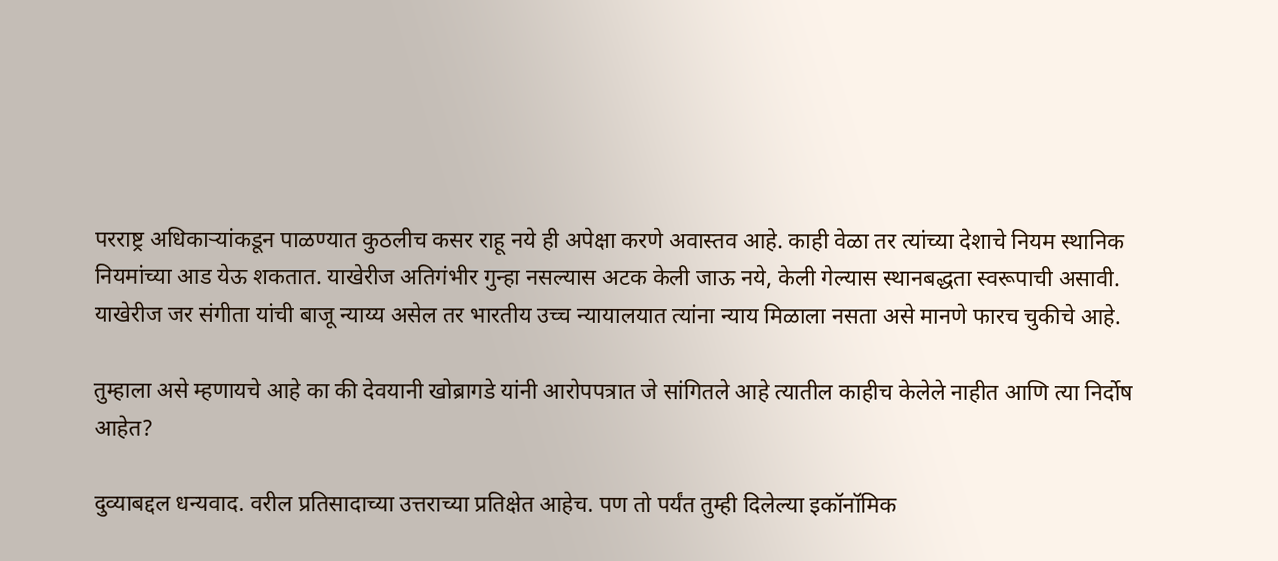परराष्ट्र अधिकार्‍यांकडून पाळण्यात कुठलीच कसर राहू नये ही अपेक्षा करणे अवास्तव आहे. काही वेळा तर त्यांच्या देशाचे नियम स्थानिक नियमांच्या आड येऊ शकतात. याखेरीज अतिगंभीर गुन्हा नसल्यास अटक केली जाऊ नये, केली गेल्यास स्थानबद्धता स्वरूपाची असावी. याखेरीज जर संगीता यांची बाजू न्याय्य असेल तर भारतीय उच्च न्यायालयात त्यांना न्याय मिळाला नसता असे मानणे फारच चुकीचे आहे.

तुम्हाला असे म्हणायचे आहे का की देवयानी खोब्रागडे यांनी आरोपपत्रात जे सांगितले आहे त्यातील काहीच केलेले नाहीत आणि त्या निर्दोष आहेत?

दुव्याबद्दल धन्यवाद. वरील प्रतिसादाच्या उत्तराच्या प्रतिक्षेत आहेच. पण तो पर्यंत तुम्ही दिलेल्या इकॉनॉमिक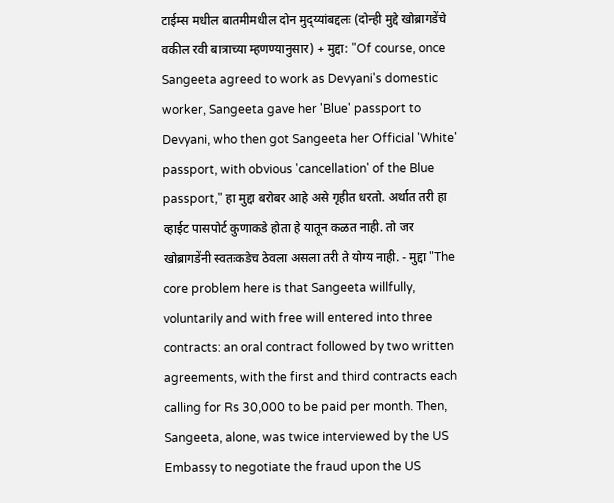टाईम्स मधील बातमीमधील दोन मुद्य्यांबद्दलः (दोन्ही मुद्दे खोब्रागडेंचे वकील रवी बात्राच्या म्हणण्यानुसार) + मुद्दा: "Of course, once Sangeeta agreed to work as Devyani's domestic worker, Sangeeta gave her 'Blue' passport to Devyani, who then got Sangeeta her Official 'White' passport, with obvious 'cancellation' of the Blue passport," हा मुद्दा बरोबर आहे असे गृहीत धरतो. अर्थात तरी हा व्हाईट पासपोर्ट कुणाकडे होता हे यातून कळत नाही. तो जर खोब्रागडेंनी स्वतःकडेच ठेवला असला तरी ते योग्य नाही. - मुद्दा "The core problem here is that Sangeeta willfully, voluntarily and with free will entered into three contracts: an oral contract followed by two written agreements, with the first and third contracts each calling for Rs 30,000 to be paid per month. Then, Sangeeta, alone, was twice interviewed by the US Embassy to negotiate the fraud upon the US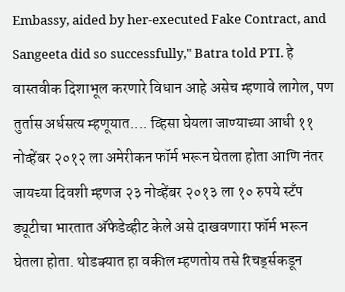Embassy, aided by her-executed Fake Contract, and Sangeeta did so successfully," Batra told PTI. हे वास्तवीक दिशाभूल करणारे विधान आहे असेच म्हणावे लागेल, पण तुर्तास अर्धसत्य म्हणूयात.... व्हिसा घेयला जाण्याच्या आधी ११ नोव्हेंबर २०१२ ला अमेरीकन फॉर्म भरून घेतला होता आणि नंतर जायच्या दिवशी म्हणज २३ नोव्हेंबर २०१३ ला १० रुपये स्टँप ड्यूटीचा भारतात अ‍ॅफेडेव्हीट केले असे दाखवणारा फॉर्म भरून घेतला होता. थोडक्यात हा वकील म्हणतोय तसे रिचर्ड्सकडून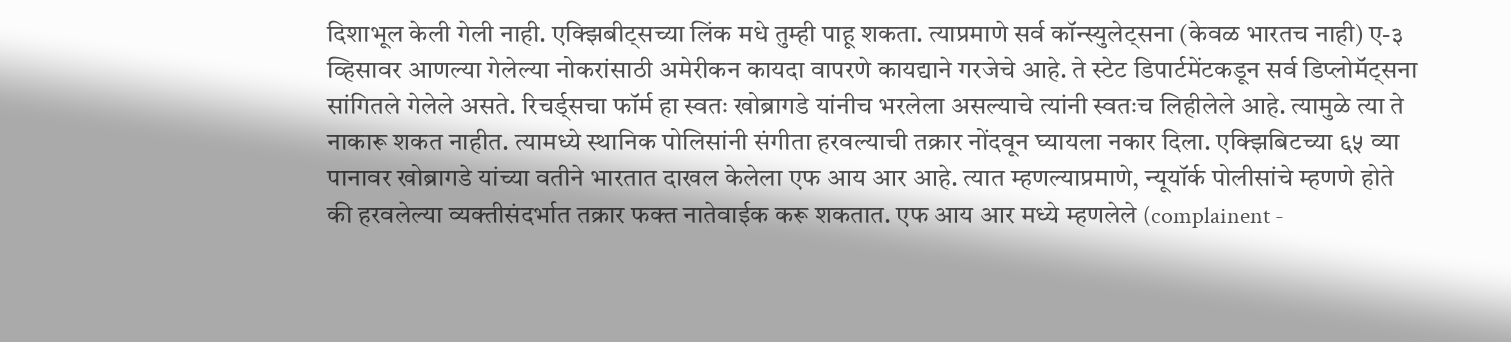दिशाभूल केली गेली नाही. एक्झिबीट्सच्या लिंक मधे तुम्ही पाहू शकता. त्याप्रमाणे सर्व कॉन्स्युलेट्सना (केवळ भारतच नाही) ए-३ व्हिसावर आणल्या गेलेल्या नोकरांसाठी अमेरीकन कायदा वापरणे कायद्याने गरजेचे आहे. ते स्टेट डिपार्टमेंटकडून सर्व डिप्लोमॅट्सना सांगितले गेलेले असते. रिचर्ड्सचा फॉर्म हा स्वतः खोब्रागडे यांनीच भरलेला असल्याचे त्यांनी स्वतःच लिहीलेले आहे. त्यामुळे त्या ते नाकारू शकत नाहीत. त्यामध्ये स्थानिक पोलिसांनी संगीता हरवल्याची तक्रार नोंदवून घ्यायला नकार दिला. एक्झिबिटच्या ६५ व्या पानावर खोब्रागडे यांच्या वतीने भारतात दाखल केलेला एफ आय आर आहे. त्यात म्हणल्याप्रमाणे, न्यूयॉर्क पोलीसांचे म्हणणे होते की हरवलेल्या व्यक्तीसंदर्भात तक्रार फक्त नातेवाईक करू शकतात. एफ आय आर मध्ये म्हणलेले (complainent -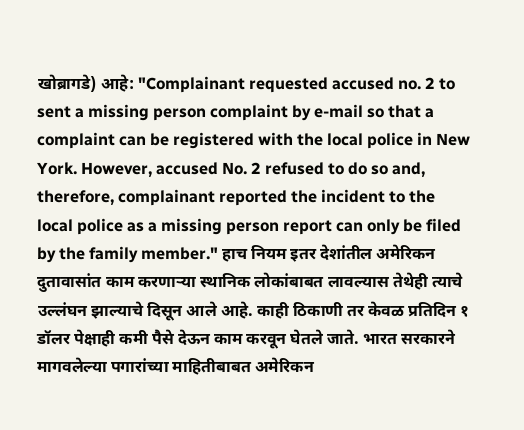खोब्रागडे) आहे: "Complainant requested accused no. 2 to sent a missing person complaint by e-mail so that a complaint can be registered with the local police in New York. However, accused No. 2 refused to do so and, therefore, complainant reported the incident to the local police as a missing person report can only be filed by the family member." हाच नियम इतर देशांतील अमेरिकन दुतावासांत काम करणार्‍या स्थानिक लोकांबाबत लावल्यास तेथेही त्याचे उल्लंघन झाल्याचे दिसून आले आहे. काही ठिकाणी तर केवळ प्रतिदिन १ डॉलर पेक्षाही कमी पैसे देऊन काम करवून घेतले जाते. भारत सरकारने मागवलेल्या पगारांच्या माहितीबाबत अमेरिकन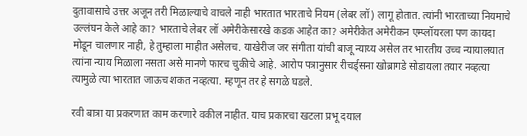दुतावासाचे उत्तर अजून तरी मिळाल्याचे वाचले नाही भारतात भारताचे नियम (लेबर लॉ) लागू होतात. त्यांनी भारताच्या नियमाचे उल्लंघन केले आहे का? भारताचे लेबर लॉ अमेरीकेसारखे कडक आहेत का? अमेरीकेत अमेरीकन एम्प्लॉयरला पण कायदा मोडून चालणार नाही, हे तुम्हाला माहीत असेलच. याखेरीज जर संगीता यांची बाजू न्याय्य असेल तर भारतीय उच्च न्यायालयात त्यांना न्याय मिळाला नसता असे मानणे फारच चुकीचे आहे. आरोप पत्रानुसार रीचर्ड्सना खोब्रागडे सोडायला तयार नव्हत्या त्यामुळे त्या भारतात जाऊच शकत नव्हत्या. म्हणून तर हे सगळे घडले.

रवी बात्रा या प्रकरणात काम करणारे वकील नाहीत. याच प्रकारचा खटला प्रभू दयाल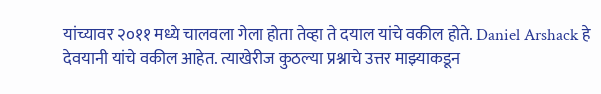यांच्यावर २०११ मध्ये चालवला गेला होता तेव्हा ते दयाल यांचे वकील होते. Daniel Arshack हे देवयानी यांचे वकील आहेत. त्याखेरीज कुठल्या प्रश्नाचे उत्तर माझ्याकडून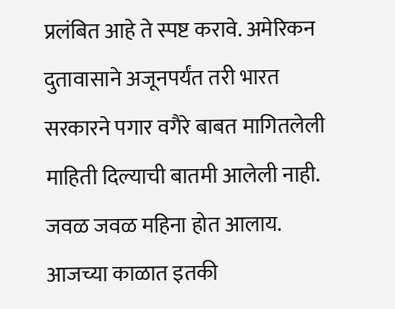प्रलंबित आहे ते स्पष्ट करावे. अमेरिकन दुतावासाने अजूनपर्यंत तरी भारत सरकारने पगार वगैरे बाबत मागितलेली माहिती दिल्याची बातमी आलेली नाही. जवळ जवळ महिना होत आलाय. आजच्या काळात इतकी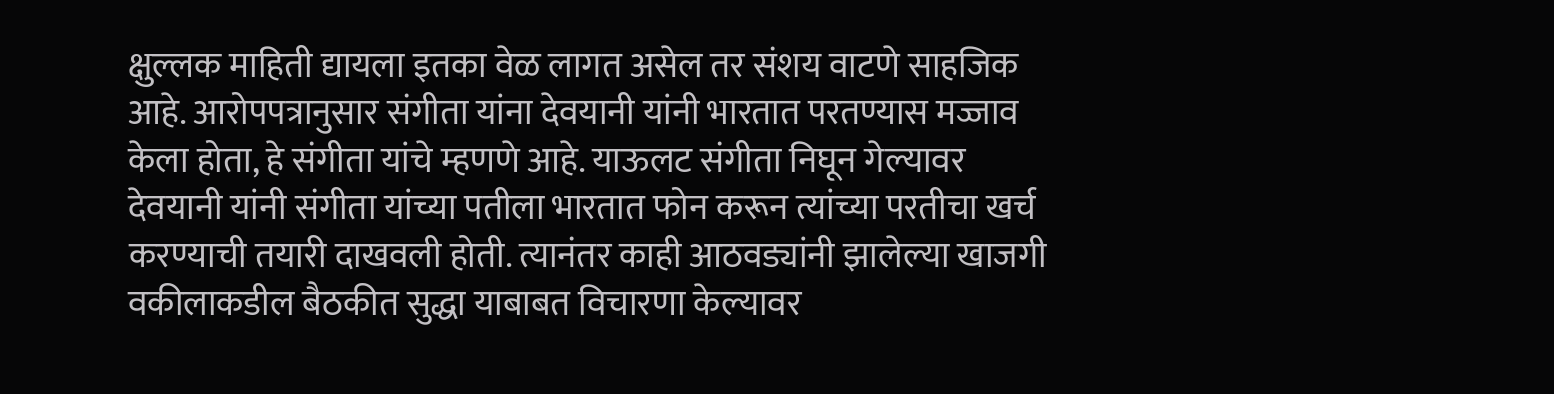क्षुल्लक माहिती द्यायला इतका वेळ लागत असेल तर संशय वाटणे साहजिक आहे. आरोपपत्रानुसार संगीता यांना देवयानी यांनी भारतात परतण्यास मज्जाव केला होता, हे संगीता यांचे म्हणणे आहे. याऊलट संगीता निघून गेल्यावर देवयानी यांनी संगीता यांच्या पतीला भारतात फोन करून त्यांच्या परतीचा खर्च करण्याची तयारी दाखवली होती. त्यानंतर काही आठवड्यांनी झालेल्या खाजगी वकीलाकडील बैठकीत सुद्धा याबाबत विचारणा केल्यावर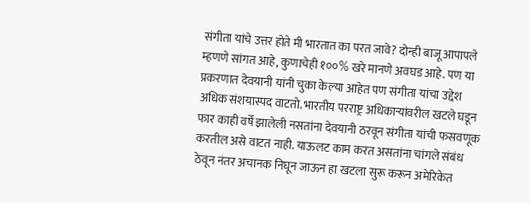संगीता यांचे उत्तर होते मी भारतात का परत जावे? दोन्ही बाजू आपापले म्हणणे सांगत आहे, कुणाचेही १००% खरे मानणे अवघड आहे. पण या प्रकरणात देवयानी यांनी चुका केल्या आहेत पण संगीता यांचा उद्देश अधिक संशयास्पद वाटतो. भारतीय परराष्ट्र अधिकार्‍यांवरील खटले घडून फार काही वर्षे झालेली नसतांना देवयानी ठरवून संगीता यांची फसवणूक करतील असे वाटत नाही. याऊलट काम करत असतांना चांगले संबंध ठेवून नंतर अचानक निघून जाऊन हा खटला सुरू करून अमेरिकेत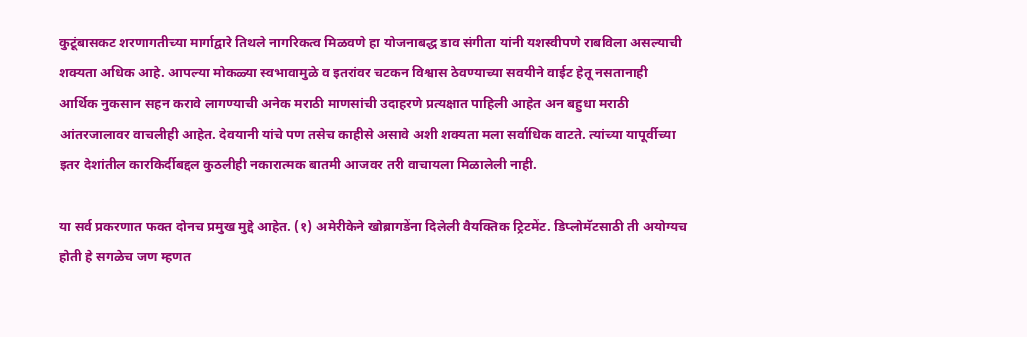कुटूंबासकट शरणागतीच्या मार्गाद्वारे तिथले नागरिकत्व मिळवणे हा योजनाबद्ध डाव संगीता यांनी यशस्वीपणे राबविला असल्याची शक्यता अधिक आहे. आपल्या मोकळ्या स्वभावामुळे व इतरांवर चटकन विश्वास ठेवण्याच्या सवयीने वाईट हेतू नसतानाही आर्थिक नुकसान सहन करावे लागण्याची अनेक मराठी माणसांची उदाहरणे प्रत्यक्षात पाहिली आहेत अन बहुधा मराठी आंतरजालावर वाचलीही आहेत. देवयानी यांचे पण तसेच काहीसे असावे अशी शक्यता मला सर्वाधिक वाटते. त्यांच्या यापूर्वीच्या इतर देशांतील कारकिर्दीबद्दल कुठलीही नकारात्मक बातमी आजवर तरी वाचायला मिळालेली नाही.

या सर्व प्रकरणात फक्त दोनच प्रमुख मुद्दे आहेत. (१) अमेरीकेने खोब्रागडेंना दिलेली वैयक्तिक ट्रिटमेंट. डिप्लोमॅटसाठी ती अयोग्यच होती हे सगळेच जण म्हणत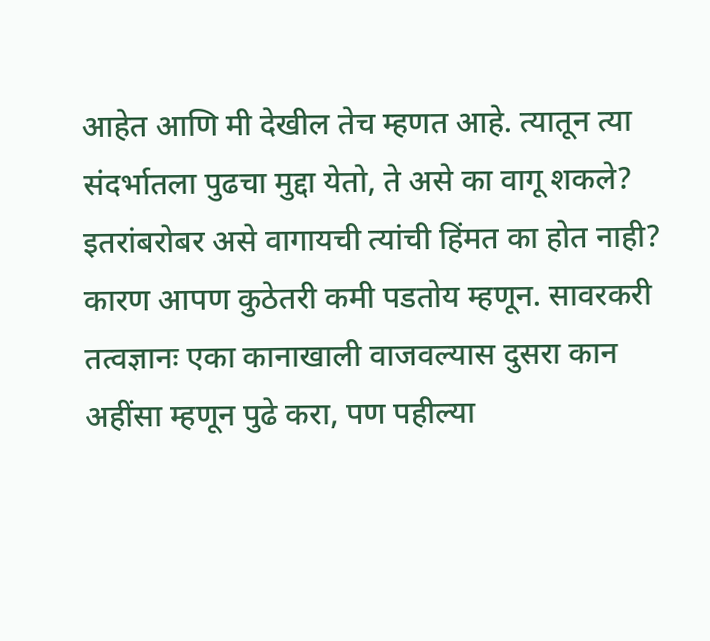आहेत आणि मी देखील तेच म्हणत आहे. त्यातून त्या संदर्भातला पुढचा मुद्दा येतो, ते असे का वागू शकले? इतरांबरोबर असे वागायची त्यांची हिंमत का होत नाही? कारण आपण कुठेतरी कमी पडतोय म्हणून. सावरकरी तत्वज्ञानः एका कानाखाली वाजवल्यास दुसरा कान अहींसा म्हणून पुढे करा, पण पहील्या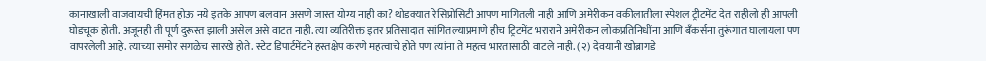कानाखाली वाजवायची हिंमत होऊ नये इतके आपण बलवान असणे जास्त योग्य नाही का? थोडक्यात रेसिप्रोसिटी आपण मागितली नाही आणि अमेरीकन वकीलातीला स्पेशल ट्रीटमेंट देत राहीलो ही आपली घोडचूक होती. अजूनही ती पूर्ण दुरूस्त झाली असेल असे वाटत नाही. त्या व्यतिरीक्त इतर प्रतिसादात सांगितल्याप्रमाणे हीच ट्रिटमेंट भराराने अमेरीकन लोकप्रतिनिधींना आणि बँकर्सना तुरूंगात घालायला पण वापरलेली आहे. त्याच्या समोर सगळेच सारखे होते. स्टेट डिपार्टमेंटने हस्तक्षेप करणे महत्वाचे होते पण त्यांना ते महत्व भारतासाठी वाटले नाही. (२) देवयानी खोब्रागडे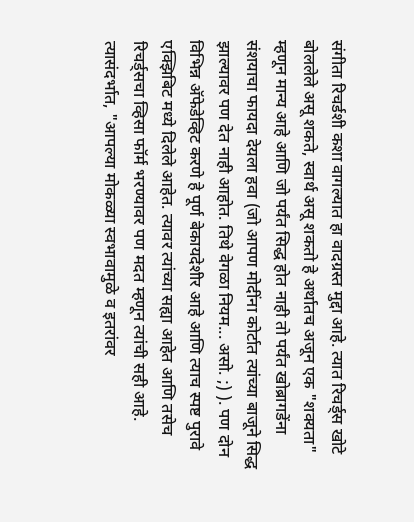संगीता रिचर्डशी कशा वागल्यात हा वादग्रस्त मुद्दा आहे. त्यात रिचर्ड्स खोटे बोललेले असू शकते, स्वार्थ असू शकतो हे अर्थातच अजून एक "शक्यता" म्हणून मान्य आहे आणि जो पर्यंत सिद्ध होत नाही तो पर्यंत खोब्रागडेंना संशयाचा फायदा देयला हवा (जो आपण मोदींना कोर्टात त्यांच्या बाजूने सिद्ध झाल्यावर पण देत नाही आहोत. तिथे वेगळा नियम... असो. ;) ). पण दोन विभिन्न अ‍ॅफेडेव्हिट करणे हे पूर्ण बेकायदेशीर आहे आणि त्याच स्पष्ट पुरावे एक्झिबिट मध्ये दिलेले आहेत. त्यावर त्यांच्या सह्या आहेत आणि तसेच रिचर्ड्सचा व्हिसा फॉर्म भरण्यावर पण मदत म्हणून त्यांची सही आहे. त्यासंदर्भात, "आपल्या मोकळ्या स्वभावामुळे व इतरांवर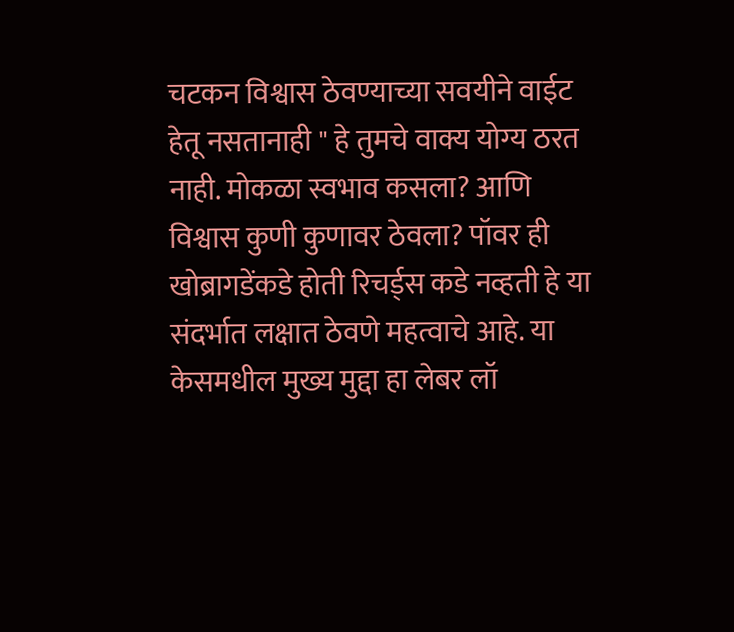चटकन विश्वास ठेवण्याच्या सवयीने वाईट हेतू नसतानाही " हे तुमचे वाक्य योग्य ठरत नाही. मोकळा स्वभाव कसला? आणि विश्वास कुणी कुणावर ठेवला? पॉवर ही खोब्रागडेंकडे होती रिचर्ड्स कडे नव्हती हे या संदर्भात लक्षात ठेवणे महत्वाचे आहे. या केसमधील मुख्य मुद्दा हा लेबर लॉ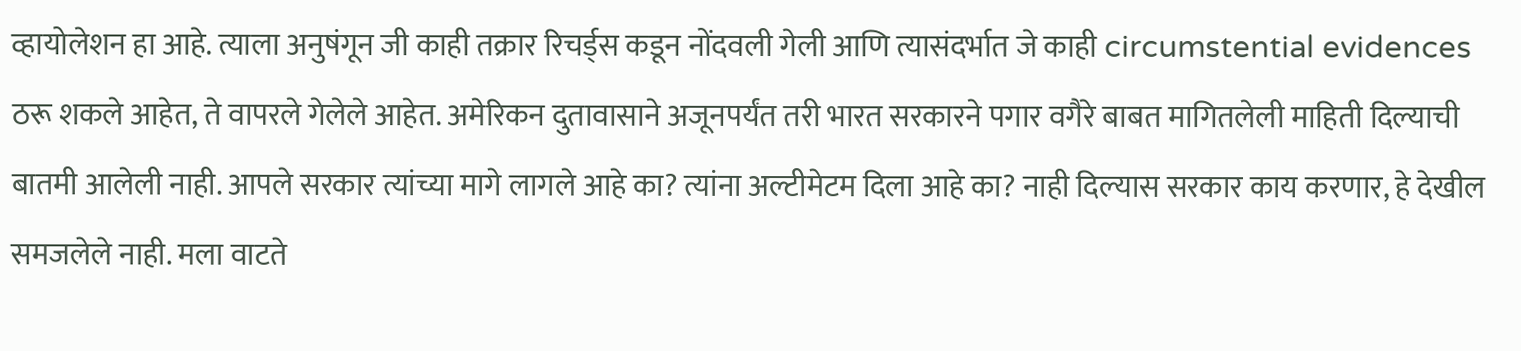व्हायोलेशन हा आहे. त्याला अनुषंगून जी काही तक्रार रिचर्ड्स कडून नोंदवली गेली आणि त्यासंदर्भात जे काही circumstential evidences ठरू शकले आहेत, ते वापरले गेलेले आहेत. अमेरिकन दुतावासाने अजूनपर्यंत तरी भारत सरकारने पगार वगैरे बाबत मागितलेली माहिती दिल्याची बातमी आलेली नाही. आपले सरकार त्यांच्या मागे लागले आहे का? त्यांना अल्टीमेटम दिला आहे का? नाही दिल्यास सरकार काय करणार, हे देखील समजलेले नाही. मला वाटते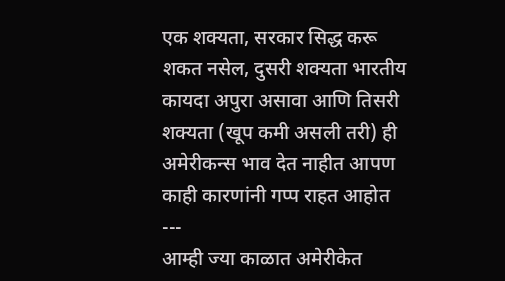एक शक्यता, सरकार सिद्ध करू शकत नसेल, दुसरी शक्यता भारतीय कायदा अपुरा असावा आणि तिसरी शक्यता (खूप कमी असली तरी) ही अमेरीकन्स भाव देत नाहीत आपण काही कारणांनी गप्प राहत आहोत
---
आम्ही ज्या काळात अमेरीकेत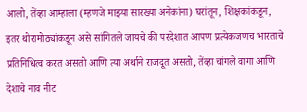आलो, तेंव्हा आम्हाला (म्हणजे माझ्या सारख्या अनेकांना) घरांतून, शिक्षकांकडून, इतर थोरामोठ्यांकडून असे सांगितले जायचे की परदेशात आपण प्रत्येकजणच भारताचे प्रतिनिधित्व करत असतो आणि त्या अर्थाने राजदूत असतो, तेंव्हा चांगले वागा आणि देशाचे नाव नीट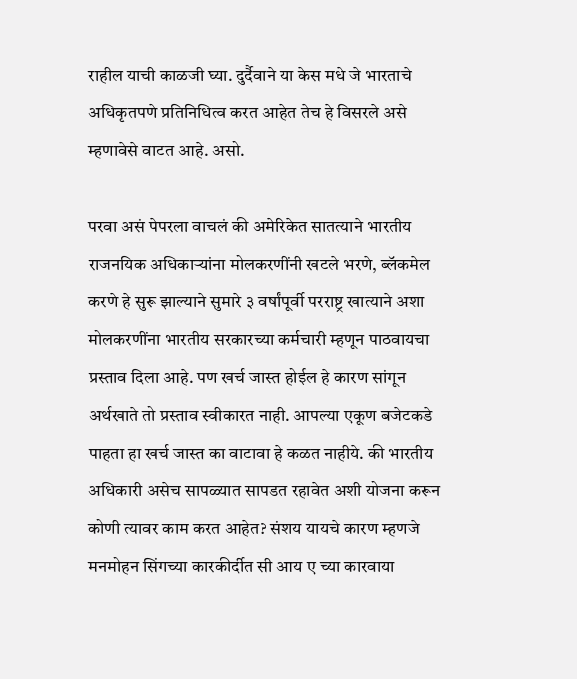राहील याची काळजी घ्या. दुर्दैवाने या केस मधे जे भारताचे अधिकृतपणे प्रतिनिधित्व करत आहेत तेच हे विसरले असे म्हणावेसे वाटत आहे. असो.

परवा असं पेपरला वाचलं की अमेरिकेत सातत्याने भारतीय राजनयिक अधिकार्‍यांना मोलकरणींनी खटले भरणे, ब्लॅकमेल करणे हे सुरू झाल्याने सुमारे ३ वर्षांपूर्वी परराष्ट्र खात्याने अशा मोलकरणींना भारतीय सरकारच्या कर्मचारी म्हणून पाठवायचा प्रस्ताव दिला आहे. पण खर्च जास्त होईल हे कारण सांगून अर्थखाते तो प्रस्ताव स्वीकारत नाही. आपल्या एकूण बजेटकडे पाहता हा खर्च जास्त का वाटावा हे कळत नाहीये. की भारतीय अधिकारी असेच सापळ्यात सापडत रहावेत अशी योजना करून कोणी त्यावर काम करत आहेत? संशय यायचे कारण म्हणजे मनमोहन सिंगच्या कारकीर्दीत सी आय ए च्या कारवाया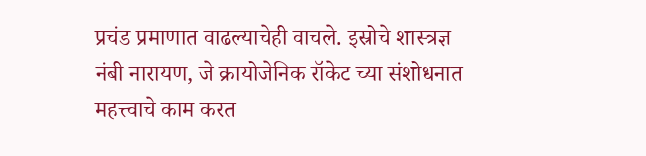प्रचंड प्रमाणात वाढल्याचेही वाचले. इस्रोचे शास्त्रज्ञ नंबी नारायण, जे क्रायोजेनिक रॉकेट च्या संशोधनात महत्त्वाचे काम करत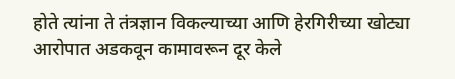होते त्यांना ते तंत्रज्ञान विकल्याच्या आणि हेरगिरीच्या खोट्या आरोपात अडकवून कामावरून दूर केले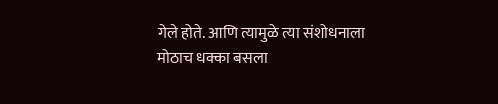गेले होते. आणि त्यामुळे त्या संशोधनाला मोठाच धक्का बसला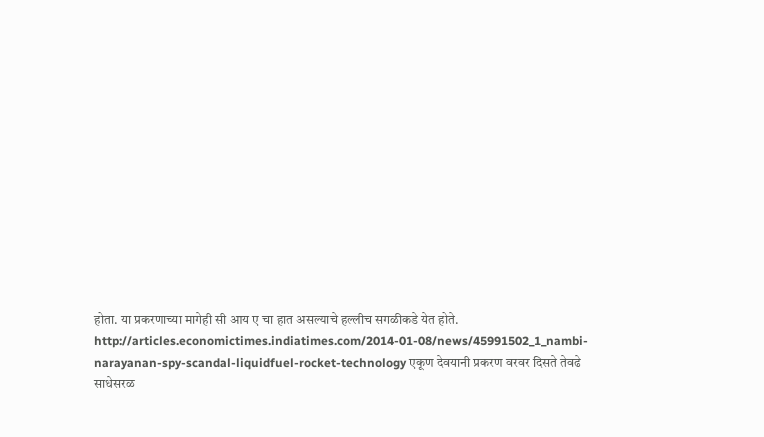होता. या प्रकरणाच्या मागेही सी आय ए चा हात असल्याचे हल्लीच सगळीकडे येत होते. http://articles.economictimes.indiatimes.com/2014-01-08/news/45991502_1_nambi-narayanan-spy-scandal-liquidfuel-rocket-technology एकूण देवयानी प्रकरण वरवर दिसते तेवढे साधेसरळ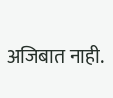अजिबात नाही.